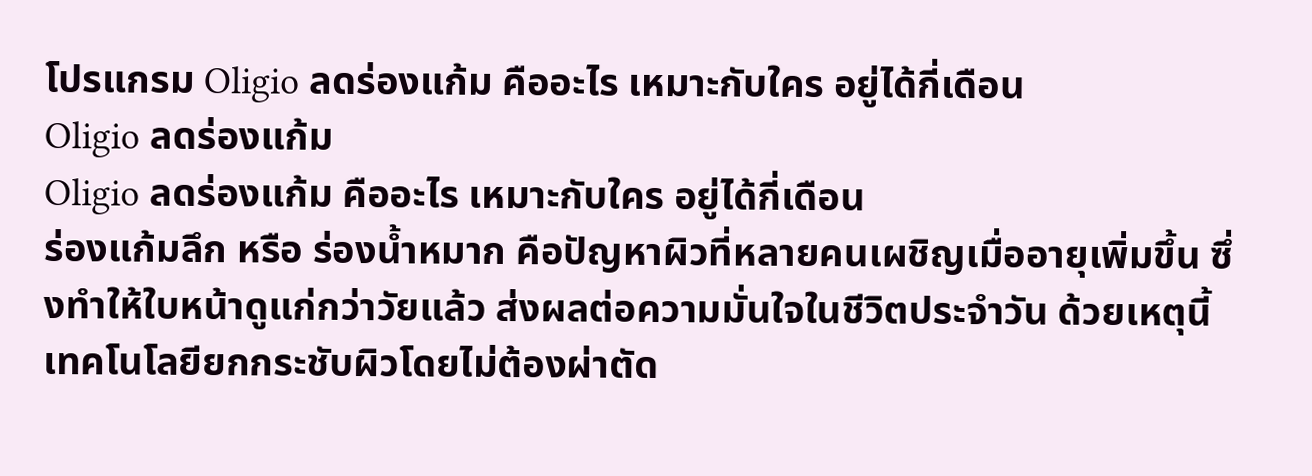โปรแกรม Oligio ลดร่องแก้ม คืออะไร เหมาะกับใคร อยู่ได้กี่เดือน
Oligio ลดร่องแก้ม
Oligio ลดร่องแก้ม คืออะไร เหมาะกับใคร อยู่ได้กี่เดือน
ร่องแก้มลึก หรือ ร่องน้ำหมาก คือปัญหาผิวที่หลายคนเผชิญเมื่ออายุเพิ่มขึ้น ซึ่งทำให้ใบหน้าดูแก่กว่าวัยแล้ว ส่งผลต่อความมั่นใจในชีวิตประจำวัน ด้วยเหตุนี้ เทคโนโลยียกกระชับผิวโดยไม่ต้องผ่าตัด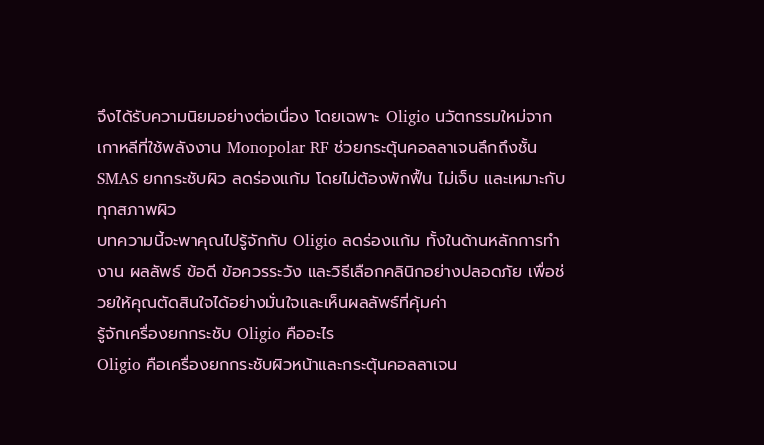จึงได้รับความนิยมอย่างต่อเนื่อง โดยเฉพาะ Oligio นวัตกรรมใหม่จากเกาหลีที่ใช้พลังงาน Monopolar RF ช่วยกระตุ้นคอลลาเจนลึกถึงชั้น SMAS ยกกระชับผิว ลดร่องแก้ม โดยไม่ต้องพักฟื้น ไม่เจ็บ และเหมาะกับทุกสภาพผิว
บทความนี้จะพาคุณไปรู้จักกับ Oligio ลดร่องแก้ม ทั้งในด้านหลักการทำงาน ผลลัพธ์ ข้อดี ข้อควรระวัง และวิธีเลือกคลินิกอย่างปลอดภัย เพื่อช่วยให้คุณตัดสินใจได้อย่างมั่นใจและเห็นผลลัพธ์ที่คุ้มค่า
รู้จักเครื่องยกกระชับ Oligio คืออะไร
Oligio คือเครื่องยกกระชับผิวหน้าและกระตุ้นคอลลาเจน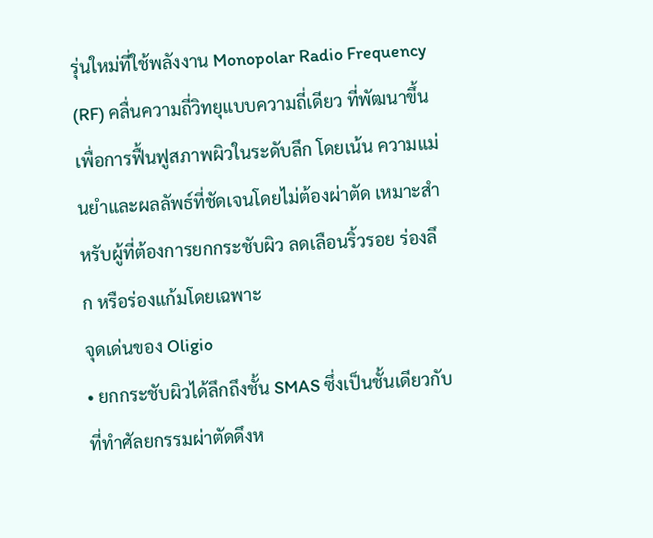รุ่นใหม่ที่ใช้พลังงาน Monopolar Radio Frequency (RF) คลื่นความถี่วิทยุแบบความถี่เดียว ที่พัฒนาขึ้นเพื่อการฟื้นฟูสภาพผิวในระดับลึก โดยเน้น ความแม่นยำและผลลัพธ์ที่ชัดเจนโดยไม่ต้องผ่าตัด เหมาะสำหรับผู้ที่ต้องการยกกระชับผิว ลดเลือนริ้วรอย ร่องลึก หรือร่องแก้มโดยเฉพาะ
จุดเด่นของ Oligio
• ยกกระชับผิวได้ลึกถึงชั้น SMAS ซึ่งเป็นชั้นเดียวกับที่ทำศัลยกรรมผ่าตัดดึงห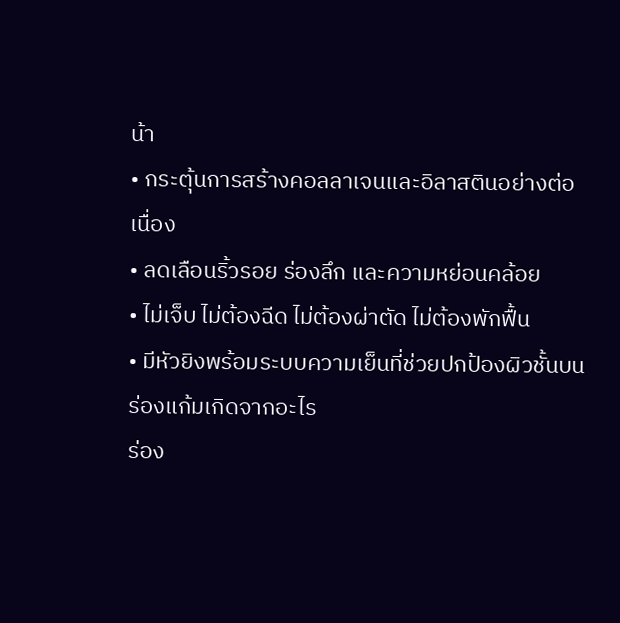น้า
• กระตุ้นการสร้างคอลลาเจนและอิลาสตินอย่างต่อเนื่อง
• ลดเลือนริ้วรอย ร่องลึก และความหย่อนคล้อย
• ไม่เจ็บ ไม่ต้องฉีด ไม่ต้องผ่าตัด ไม่ต้องพักฟื้น
• มีหัวยิงพร้อมระบบความเย็นที่ช่วยปกป้องผิวชั้นบน
ร่องแก้มเกิดจากอะไร
ร่อง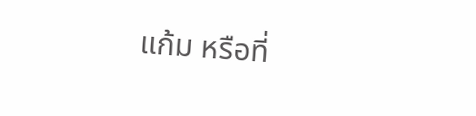แก้ม หรือที่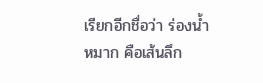เรียกอีกชื่อว่า ร่องน้ำหมาก คือเส้นลึก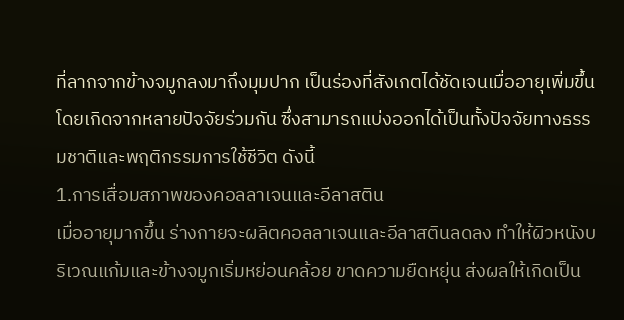ที่ลากจากข้างจมูกลงมาถึงมุมปาก เป็นร่องที่สังเกตได้ชัดเจนเมื่ออายุเพิ่มขึ้น โดยเกิดจากหลายปัจจัยร่วมกัน ซึ่งสามารถแบ่งออกได้เป็นทั้งปัจจัยทางธรรมชาติและพฤติกรรมการใช้ชีวิต ดังนี้
1.การเสื่อมสภาพของคอลลาเจนและอีลาสติน
เมื่ออายุมากขึ้น ร่างกายจะผลิตคอลลาเจนและอีลาสตินลดลง ทำให้ผิวหนังบริเวณแก้มและข้างจมูกเริ่มหย่อนคล้อย ขาดความยืดหยุ่น ส่งผลให้เกิดเป็น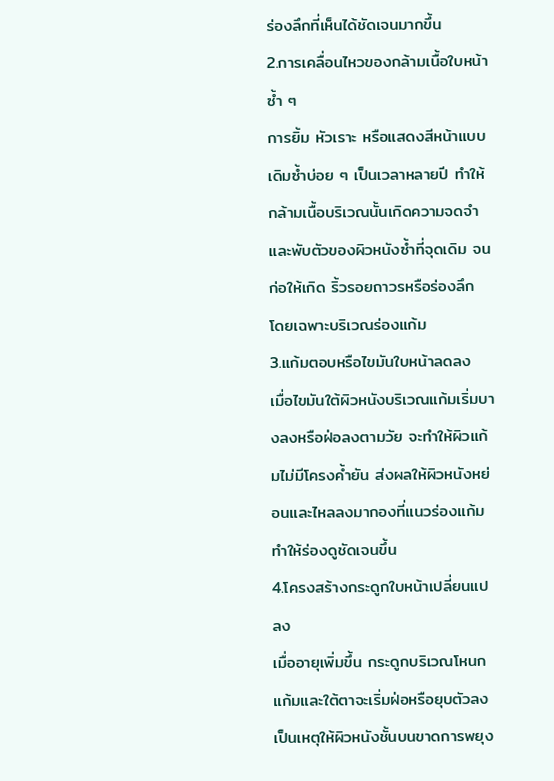ร่องลึกที่เห็นได้ชัดเจนมากขึ้น
2.การเคลื่อนไหวของกล้ามเนื้อใบหน้าซ้ำ ๆ
การยิ้ม หัวเราะ หรือแสดงสีหน้าแบบเดิมซ้ำบ่อย ๆ เป็นเวลาหลายปี ทำให้กล้ามเนื้อบริเวณนั้นเกิดความจดจำและพับตัวของผิวหนังซ้ำที่จุดเดิม จนก่อให้เกิด ริ้วรอยถาวรหรือร่องลึก โดยเฉพาะบริเวณร่องแก้ม
3.แก้มตอบหรือไขมันใบหน้าลดลง
เมื่อไขมันใต้ผิวหนังบริเวณแก้มเริ่มบางลงหรือฝ่อลงตามวัย จะทำให้ผิวแก้มไม่มีโครงค้ำยัน ส่งผลให้ผิวหนังหย่อนและไหลลงมากองที่แนวร่องแก้ม ทำให้ร่องดูชัดเจนขึ้น
4.โครงสร้างกระดูกใบหน้าเปลี่ยนแปลง
เมื่ออายุเพิ่มขึ้น กระดูกบริเวณโหนกแก้มและใต้ตาจะเริ่มฝ่อหรือยุบตัวลง เป็นเหตุให้ผิวหนังชั้นบนขาดการพยุง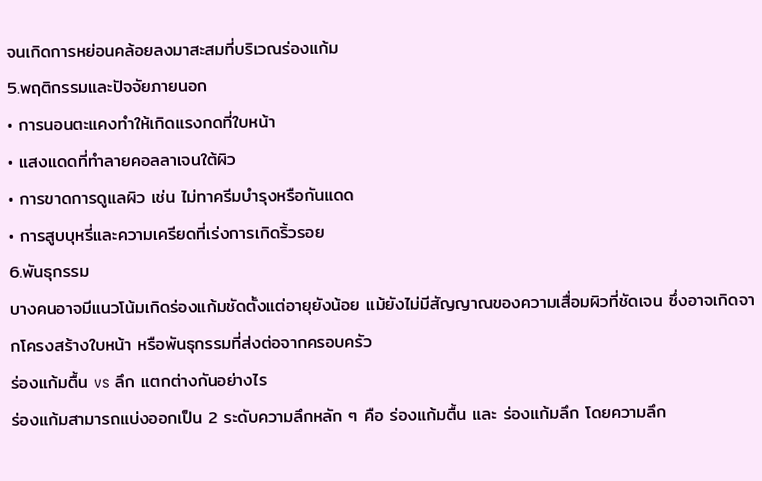จนเกิดการหย่อนคล้อยลงมาสะสมที่บริเวณร่องแก้ม
5.พฤติกรรมและปัจจัยภายนอก
• การนอนตะแคงทำให้เกิดแรงกดที่ใบหน้า
• แสงแดดที่ทำลายคอลลาเจนใต้ผิว
• การขาดการดูแลผิว เช่น ไม่ทาครีมบำรุงหรือกันแดด
• การสูบบุหรี่และความเครียดที่เร่งการเกิดริ้วรอย
6.พันธุกรรม
บางคนอาจมีแนวโน้มเกิดร่องแก้มชัดตั้งแต่อายุยังน้อย แม้ยังไม่มีสัญญาณของความเสื่อมผิวที่ชัดเจน ซึ่งอาจเกิดจากโครงสร้างใบหน้า หรือพันธุกรรมที่ส่งต่อจากครอบครัว
ร่องแก้มตื้น vs ลึก แตกต่างกันอย่างไร
ร่องแก้มสามารถแบ่งออกเป็น 2 ระดับความลึกหลัก ๆ คือ ร่องแก้มตื้น และ ร่องแก้มลึก โดยความลึก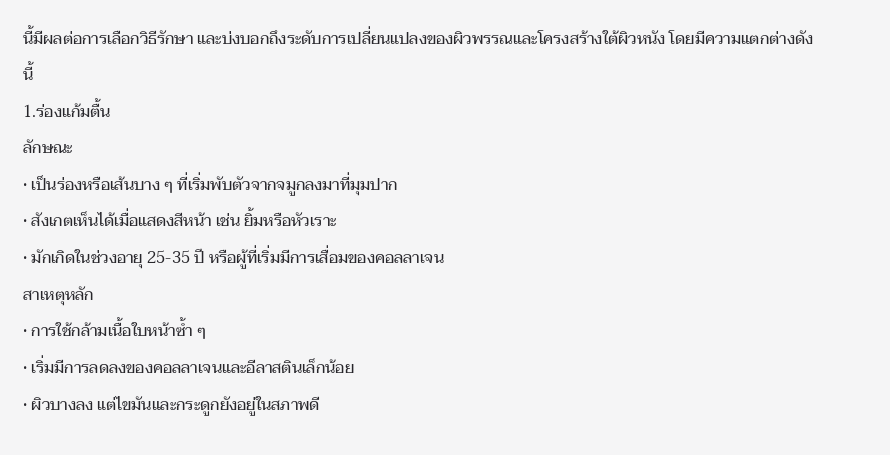นี้มีผลต่อการเลือกวิธีรักษา และบ่งบอกถึงระดับการเปลี่ยนแปลงของผิวพรรณและโครงสร้างใต้ผิวหนัง โดยมีความแตกต่างดังนี้
1.ร่องแก้มตื้น
ลักษณะ
• เป็นร่องหรือเส้นบาง ๆ ที่เริ่มพับตัวจากจมูกลงมาที่มุมปาก
• สังเกตเห็นได้เมื่อแสดงสีหน้า เช่น ยิ้มหรือหัวเราะ
• มักเกิดในช่วงอายุ 25-35 ปี หรือผู้ที่เริ่มมีการเสื่อมของคอลลาเจน
สาเหตุหลัก
• การใช้กล้ามเนื้อใบหน้าซ้ำ ๆ
• เริ่มมีการลดลงของคอลลาเจนและอีลาสตินเล็กน้อย
• ผิวบางลง แต่ไขมันและกระดูกยังอยู่ในสภาพดี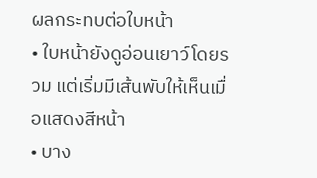ผลกระทบต่อใบหน้า
• ใบหน้ายังดูอ่อนเยาว์โดยรวม แต่เริ่มมีเส้นพับให้เห็นเมื่อแสดงสีหน้า
• บาง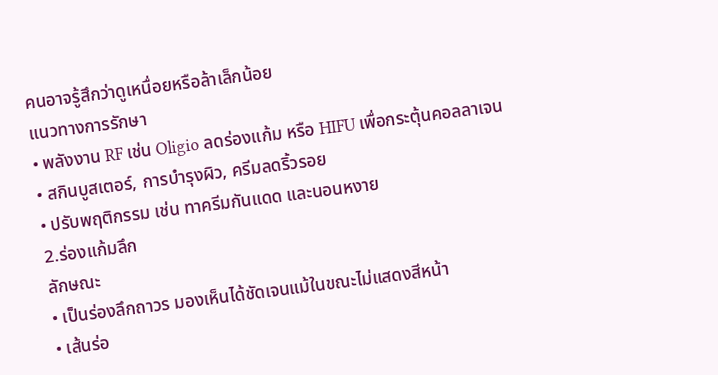คนอาจรู้สึกว่าดูเหนื่อยหรือล้าเล็กน้อย
แนวทางการรักษา
• พลังงาน RF เช่น Oligio ลดร่องแก้ม หรือ HIFU เพื่อกระตุ้นคอลลาเจน
• สกินบูสเตอร์, การบำรุงผิว, ครีมลดริ้วรอย
• ปรับพฤติกรรม เช่น ทาครีมกันแดด และนอนหงาย
2.ร่องแก้มลึก
ลักษณะ
• เป็นร่องลึกถาวร มองเห็นได้ชัดเจนแม้ในขณะไม่แสดงสีหน้า
• เส้นร่อ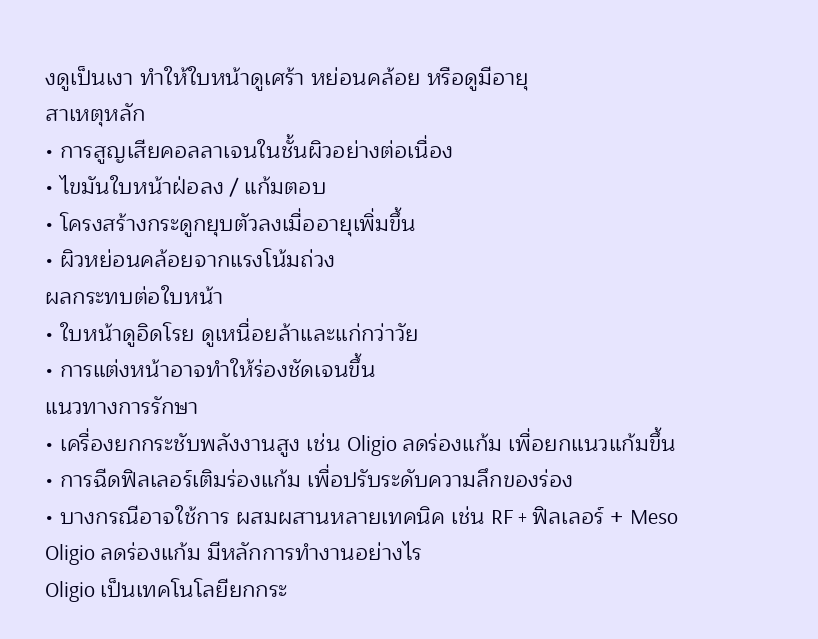งดูเป็นเงา ทำให้ใบหน้าดูเศร้า หย่อนคล้อย หรือดูมีอายุ
สาเหตุหลัก
• การสูญเสียคอลลาเจนในชั้นผิวอย่างต่อเนื่อง
• ไขมันใบหน้าฝ่อลง / แก้มตอบ
• โครงสร้างกระดูกยุบตัวลงเมื่ออายุเพิ่มขึ้น
• ผิวหย่อนคล้อยจากแรงโน้มถ่วง
ผลกระทบต่อใบหน้า
• ใบหน้าดูอิดโรย ดูเหนื่อยล้าและแก่กว่าวัย
• การแต่งหน้าอาจทำให้ร่องชัดเจนขึ้น
แนวทางการรักษา
• เครื่องยกกระชับพลังงานสูง เช่น Oligio ลดร่องแก้ม เพื่อยกแนวแก้มขึ้น
• การฉีดฟิลเลอร์เติมร่องแก้ม เพื่อปรับระดับความลึกของร่อง
• บางกรณีอาจใช้การ ผสมผสานหลายเทคนิค เช่น RF + ฟิลเลอร์ + Meso
Oligio ลดร่องแก้ม มีหลักการทำงานอย่างไร
Oligio เป็นเทคโนโลยียกกระ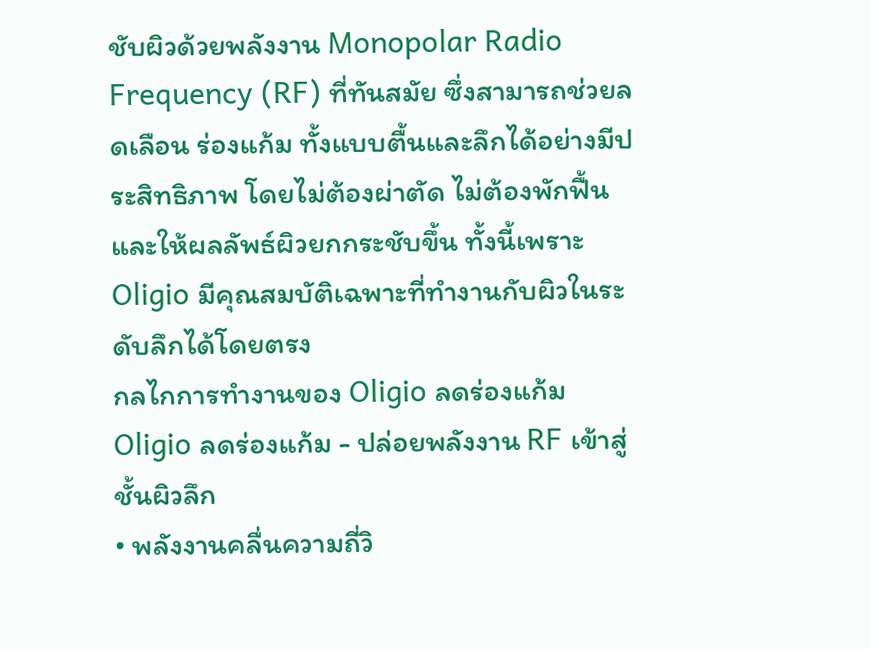ชับผิวด้วยพลังงาน Monopolar Radio Frequency (RF) ที่ทันสมัย ซึ่งสามารถช่วยลดเลือน ร่องแก้ม ทั้งแบบตื้นและลึกได้อย่างมีประสิทธิภาพ โดยไม่ต้องผ่าตัด ไม่ต้องพักฟื้น และให้ผลลัพธ์ผิวยกกระชับขึ้น ทั้งนี้เพราะ Oligio มีคุณสมบัติเฉพาะที่ทำงานกับผิวในระดับลึกได้โดยตรง
กลไกการทำงานของ Oligio ลดร่องแก้ม
Oligio ลดร่องแก้ม - ปล่อยพลังงาน RF เข้าสู่ชั้นผิวลึก
• พลังงานคลื่นความถี่วิ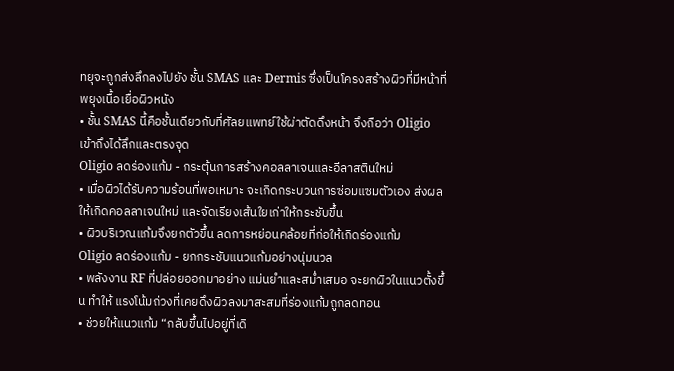ทยุจะถูกส่งลึกลงไปยัง ชั้น SMAS และ Dermis ซึ่งเป็นโครงสร้างผิวที่มีหน้าที่พยุงเนื้อเยื่อผิวหนัง
• ชั้น SMAS นี้คือชั้นเดียวกับที่ศัลยแพทย์ใช้ผ่าตัดดึงหน้า จึงถือว่า Oligio เข้าถึงได้ลึกและตรงจุด
Oligio ลดร่องแก้ม - กระตุ้นการสร้างคอลลาเจนและอีลาสตินใหม่
• เมื่อผิวได้รับความร้อนที่พอเหมาะ จะเกิดกระบวนการซ่อมแซมตัวเอง ส่งผลให้เกิดคอลลาเจนใหม่ และจัดเรียงเส้นใยเก่าให้กระชับขึ้น
• ผิวบริเวณแก้มจึงยกตัวขึ้น ลดการหย่อนคล้อยที่ก่อให้เกิดร่องแก้ม
Oligio ลดร่องแก้ม - ยกกระชับแนวแก้มอย่างนุ่มนวล
• พลังงาน RF ที่ปล่อยออกมาอย่าง แม่นยำและสม่ำเสมอ จะยกผิวในแนวตั้งขึ้น ทำให้ แรงโน้มถ่วงที่เคยดึงผิวลงมาสะสมที่ร่องแก้มถูกลดทอน
• ช่วยให้แนวแก้ม “กลับขึ้นไปอยู่ที่เดิ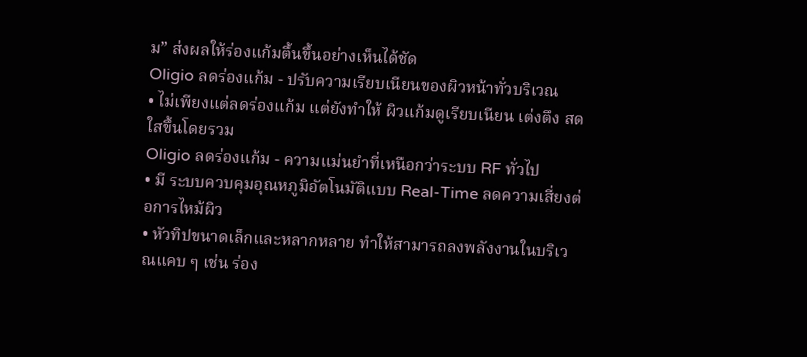ม” ส่งผลให้ร่องแก้มตื้นขึ้นอย่างเห็นได้ชัด
Oligio ลดร่องแก้ม - ปรับความเรียบเนียนของผิวหน้าทั่วบริเวณ
• ไม่เพียงแต่ลดร่องแก้ม แต่ยังทำให้ ผิวแก้มดูเรียบเนียน เต่งตึง สดใสขึ้นโดยรวม
Oligio ลดร่องแก้ม - ความแม่นยำที่เหนือกว่าระบบ RF ทั่วไป
• มี ระบบควบคุมอุณหภูมิอัตโนมัติแบบ Real-Time ลดความเสี่ยงต่อการไหม้ผิว
• หัวทิปขนาดเล็กและหลากหลาย ทำให้สามารถลงพลังงานในบริเวณแคบ ๆ เช่น ร่อง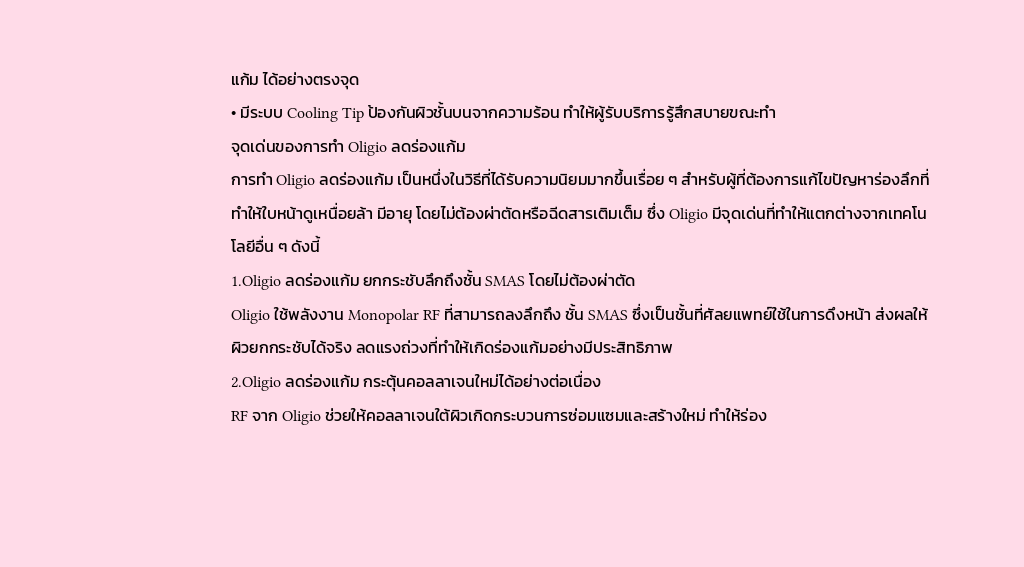แก้ม ได้อย่างตรงจุด
• มีระบบ Cooling Tip ป้องกันผิวชั้นบนจากความร้อน ทำให้ผู้รับบริการรู้สึกสบายขณะทำ
จุดเด่นของการทำ Oligio ลดร่องแก้ม
การทำ Oligio ลดร่องแก้ม เป็นหนึ่งในวิธีที่ได้รับความนิยมมากขึ้นเรื่อย ๆ สำหรับผู้ที่ต้องการแก้ไขปัญหาร่องลึกที่ทำให้ใบหน้าดูเหนื่อยล้า มีอายุ โดยไม่ต้องผ่าตัดหรือฉีดสารเติมเต็ม ซึ่ง Oligio มีจุดเด่นที่ทำให้แตกต่างจากเทคโนโลยีอื่น ๆ ดังนี้
1.Oligio ลดร่องแก้ม ยกกระชับลึกถึงชั้น SMAS โดยไม่ต้องผ่าตัด
Oligio ใช้พลังงาน Monopolar RF ที่สามารถลงลึกถึง ชั้น SMAS ซึ่งเป็นชั้นที่ศัลยแพทย์ใช้ในการดึงหน้า ส่งผลให้ผิวยกกระชับได้จริง ลดแรงถ่วงที่ทำให้เกิดร่องแก้มอย่างมีประสิทธิภาพ
2.Oligio ลดร่องแก้ม กระตุ้นคอลลาเจนใหม่ได้อย่างต่อเนื่อง
RF จาก Oligio ช่วยให้คอลลาเจนใต้ผิวเกิดกระบวนการซ่อมแซมและสร้างใหม่ ทำให้ร่อง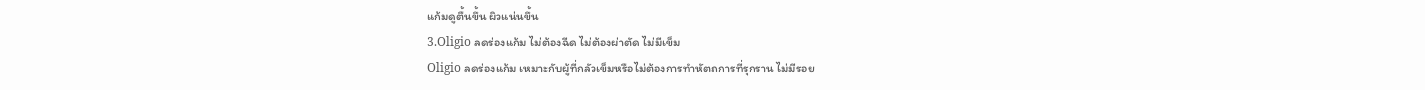แก้มดูตื้นขึ้น ผิวแน่นขึ้น
3.Oligio ลดร่องแก้ม ไม่ต้องฉีด ไม่ต้องผ่าตัด ไม่มีเข็ม
Oligio ลดร่องแก้ม เหมาะกับผู้ที่กลัวเข็มหรือไม่ต้องการทำหัตถการที่รุกราน ไม่มีรอย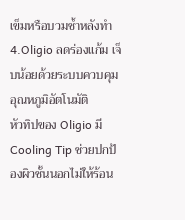เข็มหรือบวมช้ำหลังทำ
4.Oligio ลดร่องแก้ม เจ็บน้อยด้วยระบบควบคุมอุณหภูมิอัตโนมัติ
หัวทิปของ Oligio มี Cooling Tip ช่วยปกป้องผิวชั้นนอกไม่ให้ร้อน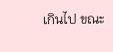เกินไป ขณะ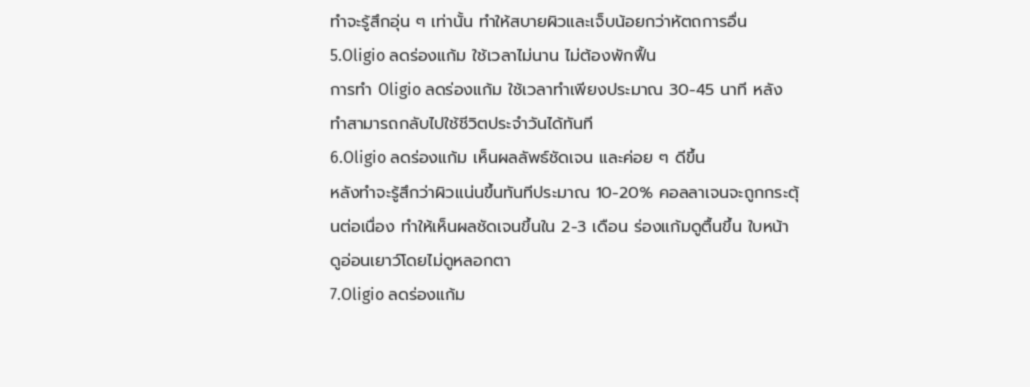ทำจะรู้สึกอุ่น ๆ เท่านั้น ทำให้สบายผิวและเจ็บน้อยกว่าหัตถการอื่น
5.Oligio ลดร่องแก้ม ใช้เวลาไม่นาน ไม่ต้องพักฟื้น
การทำ Oligio ลดร่องแก้ม ใช้เวลาทำเพียงประมาณ 30-45 นาที หลังทำสามารถกลับไปใช้ชีวิตประจำวันได้ทันที
6.Oligio ลดร่องแก้ม เห็นผลลัพธ์ชัดเจน และค่อย ๆ ดีขึ้น
หลังทำจะรู้สึกว่าผิวแน่นขึ้นทันทีประมาณ 10-20% คอลลาเจนจะถูกกระตุ้นต่อเนื่อง ทำให้เห็นผลชัดเจนขึ้นใน 2-3 เดือน ร่องแก้มดูตื้นขึ้น ใบหน้าดูอ่อนเยาว์โดยไม่ดูหลอกตา
7.Oligio ลดร่องแก้ม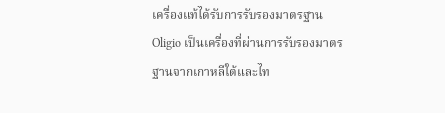เครื่องแท้ได้รับการรับรองมาตรฐาน
Oligio เป็นเครื่องที่ผ่านการรับรองมาตรฐานจากเกาหลีใต้และไท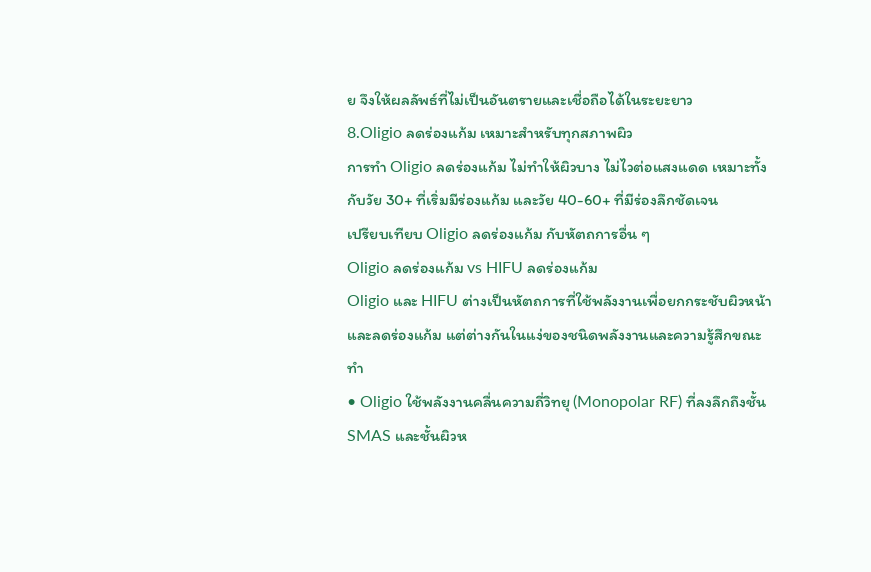ย จึงให้ผลลัพธ์ที่ไม่เป็นอันตรายและเชื่อถือได้ในระยะยาว
8.Oligio ลดร่องแก้ม เหมาะสำหรับทุกสภาพผิว
การทำ Oligio ลดร่องแก้ม ไม่ทำให้ผิวบาง ไม่ไวต่อแสงแดด เหมาะทั้งกับวัย 30+ ที่เริ่มมีร่องแก้ม และวัย 40-60+ ที่มีร่องลึกชัดเจน
เปรียบเทียบ Oligio ลดร่องแก้ม กับหัตถการอื่น ๆ
Oligio ลดร่องแก้ม vs HIFU ลดร่องแก้ม
Oligio และ HIFU ต่างเป็นหัตถการที่ใช้พลังงานเพื่อยกกระชับผิวหน้าและลดร่องแก้ม แต่ต่างกันในแง่ของชนิดพลังงานและความรู้สึกขณะทำ
• Oligio ใช้พลังงานคลื่นความถี่วิทยุ (Monopolar RF) ที่ลงลึกถึงชั้น SMAS และชั้นผิวห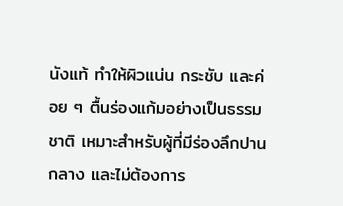นังแท้ ทำให้ผิวแน่น กระชับ และค่อย ๆ ตื้นร่องแก้มอย่างเป็นธรรมชาติ เหมาะสำหรับผู้ที่มีร่องลึกปานกลาง และไม่ต้องการ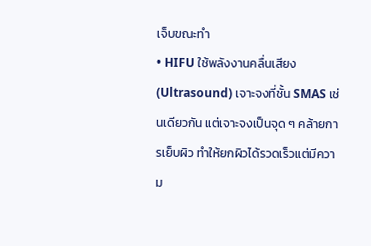เจ็บขณะทำ
• HIFU ใช้พลังงานคลื่นเสียง (Ultrasound) เจาะจงที่ชั้น SMAS เช่นเดียวกัน แต่เจาะจงเป็นจุด ๆ คล้ายการเย็บผิว ทำให้ยกผิวได้รวดเร็วแต่มีความ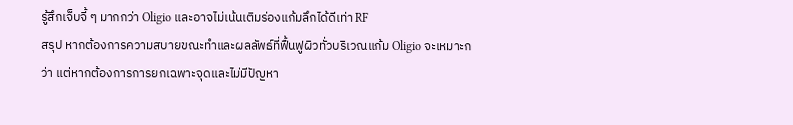รู้สึกเจ็บจี้ ๆ มากกว่า Oligio และอาจไม่เน้นเติมร่องแก้มลึกได้ดีเท่า RF
สรุป หากต้องการความสบายขณะทำและผลลัพธ์ที่ฟื้นฟูผิวทั่วบริเวณแก้ม Oligio จะเหมาะกว่า แต่หากต้องการการยกเฉพาะจุดและไม่มีปัญหา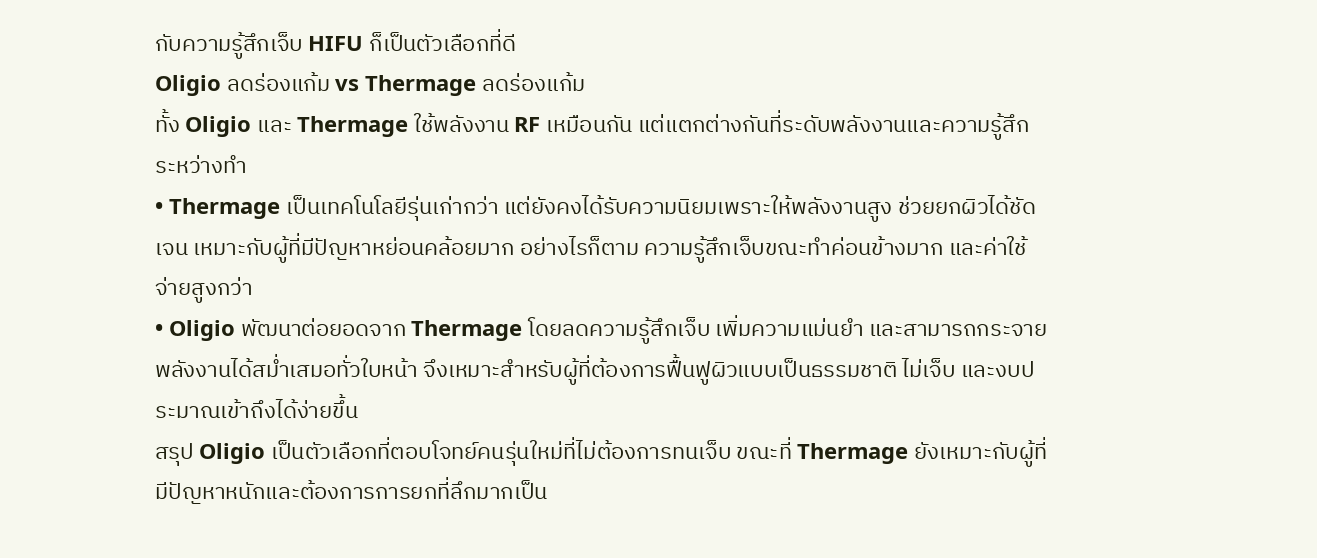กับความรู้สึกเจ็บ HIFU ก็เป็นตัวเลือกที่ดี
Oligio ลดร่องแก้ม vs Thermage ลดร่องแก้ม
ทั้ง Oligio และ Thermage ใช้พลังงาน RF เหมือนกัน แต่แตกต่างกันที่ระดับพลังงานและความรู้สึกระหว่างทำ
• Thermage เป็นเทคโนโลยีรุ่นเก่ากว่า แต่ยังคงได้รับความนิยมเพราะให้พลังงานสูง ช่วยยกผิวได้ชัดเจน เหมาะกับผู้ที่มีปัญหาหย่อนคล้อยมาก อย่างไรก็ตาม ความรู้สึกเจ็บขณะทำค่อนข้างมาก และค่าใช้จ่ายสูงกว่า
• Oligio พัฒนาต่อยอดจาก Thermage โดยลดความรู้สึกเจ็บ เพิ่มความแม่นยำ และสามารถกระจายพลังงานได้สม่ำเสมอทั่วใบหน้า จึงเหมาะสำหรับผู้ที่ต้องการฟื้นฟูผิวแบบเป็นธรรมชาติ ไม่เจ็บ และงบประมาณเข้าถึงได้ง่ายขึ้น
สรุป Oligio เป็นตัวเลือกที่ตอบโจทย์คนรุ่นใหม่ที่ไม่ต้องการทนเจ็บ ขณะที่ Thermage ยังเหมาะกับผู้ที่มีปัญหาหนักและต้องการการยกที่ลึกมากเป็น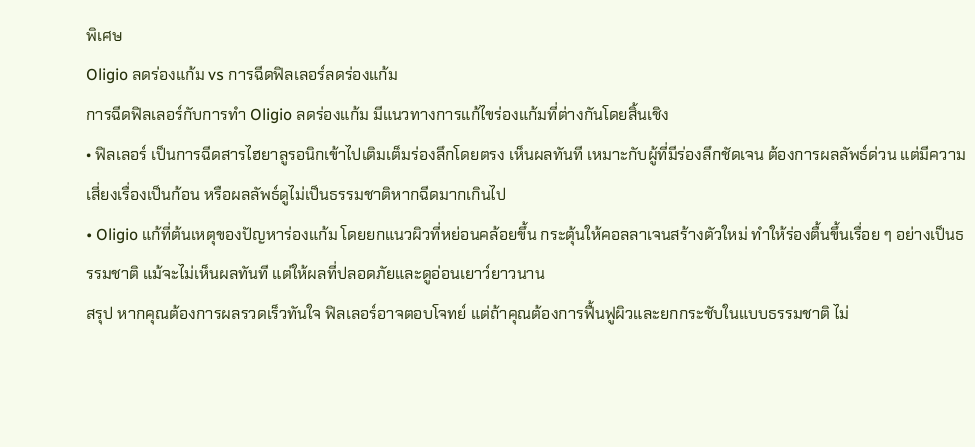พิเศษ
Oligio ลดร่องแก้ม vs การฉีดฟิลเลอร์ลดร่องแก้ม
การฉีดฟิลเลอร์กับการทำ Oligio ลดร่องแก้ม มีแนวทางการแก้ไขร่องแก้มที่ต่างกันโดยสิ้นเชิง
• ฟิลเลอร์ เป็นการฉีดสารไฮยาลูรอนิกเข้าไปเติมเต็มร่องลึกโดยตรง เห็นผลทันที เหมาะกับผู้ที่มีร่องลึกชัดเจน ต้องการผลลัพธ์ด่วน แต่มีความเสี่ยงเรื่องเป็นก้อน หรือผลลัพธ์ดูไม่เป็นธรรมชาติหากฉีดมากเกินไป
• Oligio แก้ที่ต้นเหตุของปัญหาร่องแก้ม โดยยกแนวผิวที่หย่อนคล้อยขึ้น กระตุ้นให้คอลลาเจนสร้างตัวใหม่ ทำให้ร่องตื้นขึ้นเรื่อย ๆ อย่างเป็นธรรมชาติ แม้จะไม่เห็นผลทันที แต่ให้ผลที่ปลอดภัยและดูอ่อนเยาว์ยาวนาน
สรุป หากคุณต้องการผลรวดเร็วทันใจ ฟิลเลอร์อาจตอบโจทย์ แต่ถ้าคุณต้องการฟื้นฟูผิวและยกกระชับในแบบธรรมชาติ ไม่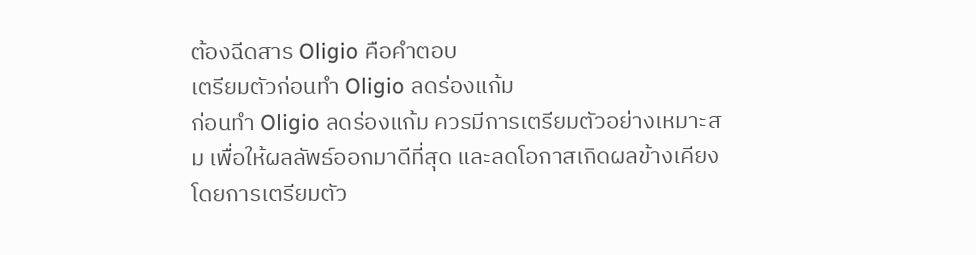ต้องฉีดสาร Oligio คือคำตอบ
เตรียมตัวก่อนทำ Oligio ลดร่องแก้ม
ก่อนทำ Oligio ลดร่องแก้ม ควรมีการเตรียมตัวอย่างเหมาะสม เพื่อให้ผลลัพธ์ออกมาดีที่สุด และลดโอกาสเกิดผลข้างเคียง โดยการเตรียมตัว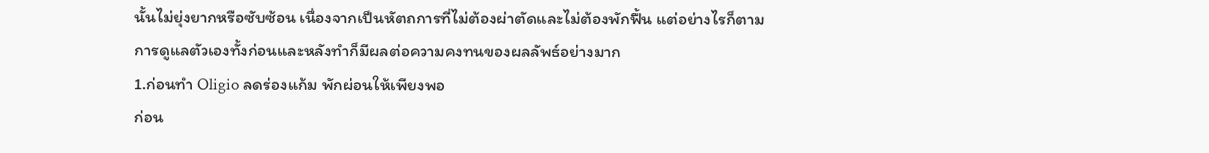นั้นไม่ยุ่งยากหรือซับซ้อน เนื่องจากเป็นหัตถการที่ไม่ต้องผ่าตัดและไม่ต้องพักฟื้น แต่อย่างไรก็ตาม การดูแลตัวเองทั้งก่อนและหลังทำก็มีผลต่อความคงทนของผลลัพธ์อย่างมาก
1.ก่อนทำ Oligio ลดร่องแก้ม พักผ่อนให้เพียงพอ
ก่อน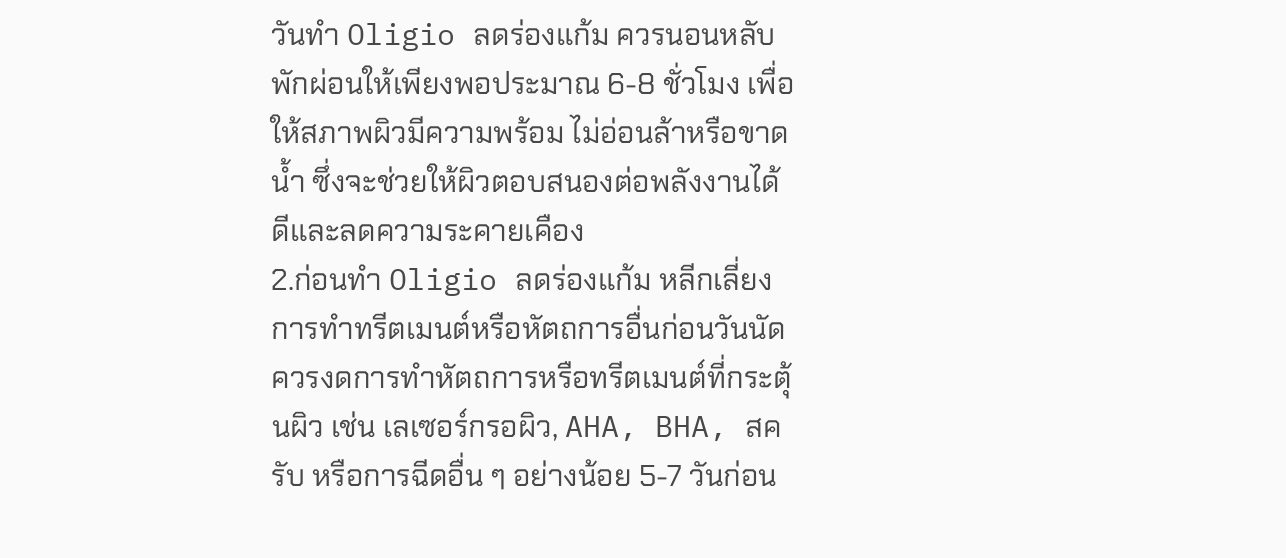วันทำ Oligio ลดร่องแก้ม ควรนอนหลับพักผ่อนให้เพียงพอประมาณ 6-8 ชั่วโมง เพื่อให้สภาพผิวมีความพร้อม ไม่อ่อนล้าหรือขาดน้ำ ซึ่งจะช่วยให้ผิวตอบสนองต่อพลังงานได้ดีและลดความระคายเคือง
2.ก่อนทำ Oligio ลดร่องแก้ม หลีกเลี่ยงการทำทรีตเมนต์หรือหัตถการอื่นก่อนวันนัด
ควรงดการทำหัตถการหรือทรีตเมนต์ที่กระตุ้นผิว เช่น เลเซอร์กรอผิว, AHA, BHA, สครับ หรือการฉีดอื่น ๆ อย่างน้อย 5-7 วันก่อน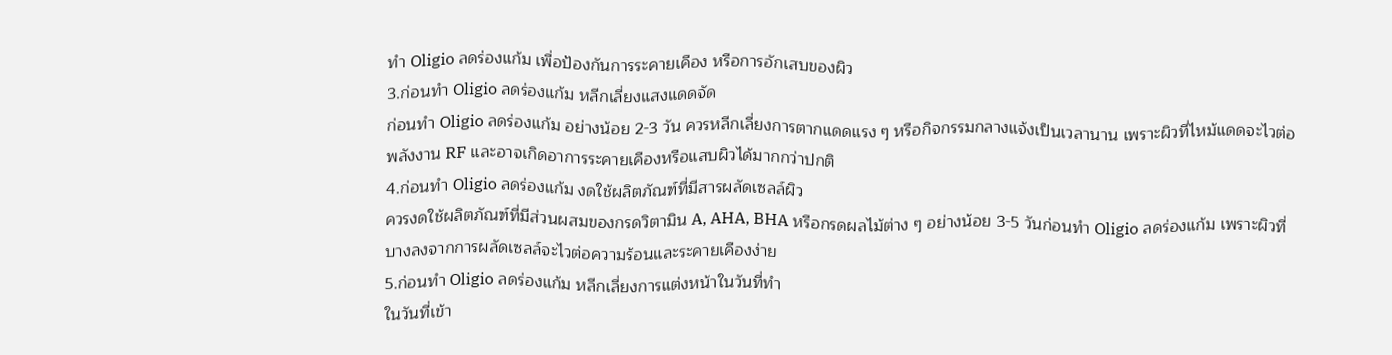ทำ Oligio ลดร่องแก้ม เพื่อป้องกันการระคายเคือง หรือการอักเสบของผิว
3.ก่อนทำ Oligio ลดร่องแก้ม หลีกเลี่ยงแสงแดดจัด
ก่อนทำ Oligio ลดร่องแก้ม อย่างน้อย 2-3 วัน ควรหลีกเลี่ยงการตากแดดแรง ๆ หรือกิจกรรมกลางแจ้งเป็นเวลานาน เพราะผิวที่ไหม้แดดจะไวต่อพลังงาน RF และอาจเกิดอาการระคายเคืองหรือแสบผิวได้มากกว่าปกติ
4.ก่อนทำ Oligio ลดร่องแก้ม งดใช้ผลิตภัณฑ์ที่มีสารผลัดเซลล์ผิว
ควรงดใช้ผลิตภัณฑ์ที่มีส่วนผสมของกรดวิตามิน A, AHA, BHA หรือกรดผลไม้ต่าง ๆ อย่างน้อย 3-5 วันก่อนทำ Oligio ลดร่องแก้ม เพราะผิวที่บางลงจากการผลัดเซลล์จะไวต่อความร้อนและระคายเคืองง่าย
5.ก่อนทำ Oligio ลดร่องแก้ม หลีกเลี่ยงการแต่งหน้าในวันที่ทำ
ในวันที่เข้า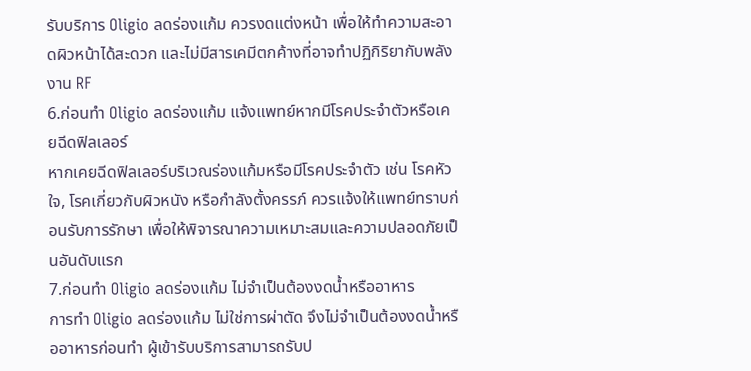รับบริการ Oligio ลดร่องแก้ม ควรงดแต่งหน้า เพื่อให้ทำความสะอาดผิวหน้าได้สะดวก และไม่มีสารเคมีตกค้างที่อาจทำปฏิกิริยากับพลังงาน RF
6.ก่อนทำ Oligio ลดร่องแก้ม แจ้งแพทย์หากมีโรคประจำตัวหรือเคยฉีดฟิลเลอร์
หากเคยฉีดฟิลเลอร์บริเวณร่องแก้มหรือมีโรคประจำตัว เช่น โรคหัวใจ, โรคเกี่ยวกับผิวหนัง หรือกำลังตั้งครรภ์ ควรแจ้งให้แพทย์ทราบก่อนรับการรักษา เพื่อให้พิจารณาความเหมาะสมและความปลอดภัยเป็นอันดับแรก
7.ก่อนทำ Oligio ลดร่องแก้ม ไม่จำเป็นต้องงดน้ำหรืออาหาร
การทำ Oligio ลดร่องแก้ม ไม่ใช่การผ่าตัด จึงไม่จำเป็นต้องงดน้ำหรืออาหารก่อนทำ ผู้เข้ารับบริการสามารถรับป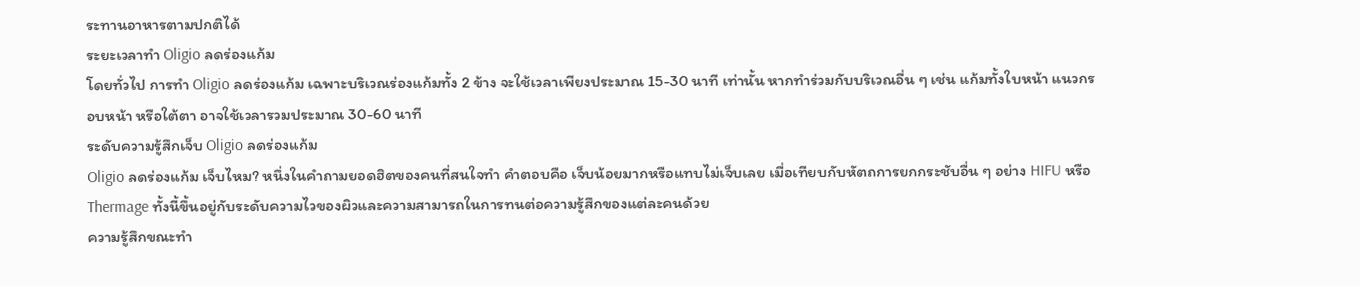ระทานอาหารตามปกติได้
ระยะเวลาทำ Oligio ลดร่องแก้ม
โดยทั่วไป การทำ Oligio ลดร่องแก้ม เฉพาะบริเวณร่องแก้มทั้ง 2 ข้าง จะใช้เวลาเพียงประมาณ 15-30 นาที เท่านั้น หากทำร่วมกับบริเวณอื่น ๆ เช่น แก้มทั้งใบหน้า แนวกรอบหน้า หรือใต้ตา อาจใช้เวลารวมประมาณ 30-60 นาที
ระดับความรู้สึกเจ็บ Oligio ลดร่องแก้ม
Oligio ลดร่องแก้ม เจ็บไหม? หนึ่งในคำถามยอดฮิตของคนที่สนใจทำ คำตอบคือ เจ็บน้อยมากหรือแทบไม่เจ็บเลย เมื่อเทียบกับหัตถการยกกระชับอื่น ๆ อย่าง HIFU หรือ Thermage ทั้งนี้ขึ้นอยู่กับระดับความไวของผิวและความสามารถในการทนต่อความรู้สึกของแต่ละคนด้วย
ความรู้สึกขณะทำ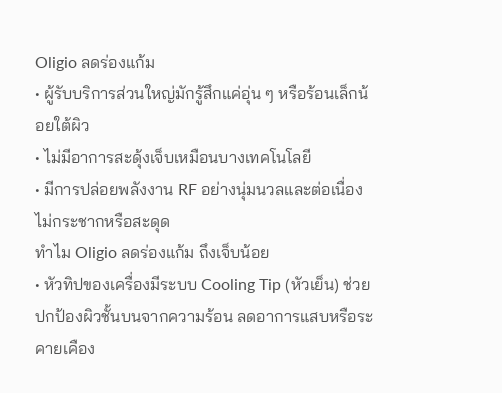Oligio ลดร่องแก้ม
• ผู้รับบริการส่วนใหญ่มักรู้สึกแค่อุ่น ๆ หรือร้อนเล็กน้อยใต้ผิว
• ไม่มีอาการสะดุ้งเจ็บเหมือนบางเทคโนโลยี
• มีการปล่อยพลังงาน RF อย่างนุ่มนวลและต่อเนื่อง ไม่กระชากหรือสะดุด
ทำไม Oligio ลดร่องแก้ม ถึงเจ็บน้อย
• หัวทิปของเครื่องมีระบบ Cooling Tip (หัวเย็น) ช่วยปกป้องผิวชั้นบนจากความร้อน ลดอาการแสบหรือระคายเคือง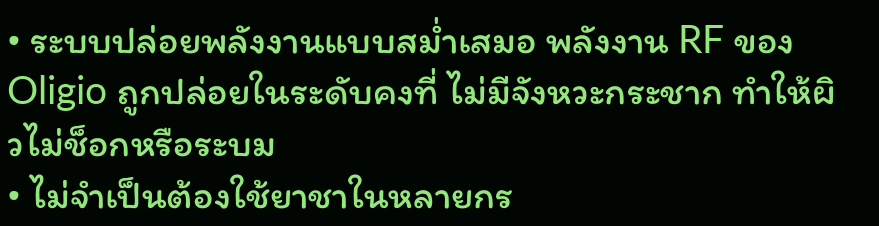• ระบบปล่อยพลังงานแบบสม่ำเสมอ พลังงาน RF ของ Oligio ถูกปล่อยในระดับคงที่ ไม่มีจังหวะกระชาก ทำให้ผิวไม่ช็อกหรือระบม
• ไม่จำเป็นต้องใช้ยาชาในหลายกร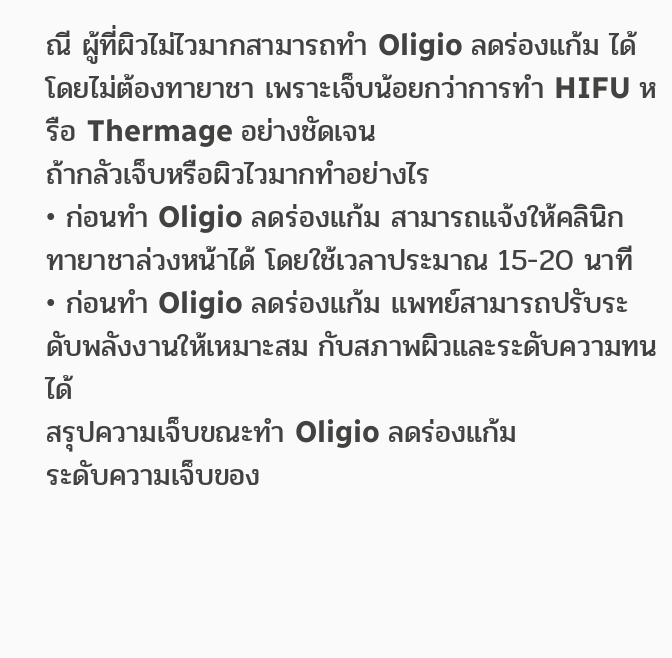ณี ผู้ที่ผิวไม่ไวมากสามารถทำ Oligio ลดร่องแก้ม ได้โดยไม่ต้องทายาชา เพราะเจ็บน้อยกว่าการทำ HIFU หรือ Thermage อย่างชัดเจน
ถ้ากลัวเจ็บหรือผิวไวมากทำอย่างไร
• ก่อนทำ Oligio ลดร่องแก้ม สามารถแจ้งให้คลินิก ทายาชาล่วงหน้าได้ โดยใช้เวลาประมาณ 15-20 นาที
• ก่อนทำ Oligio ลดร่องแก้ม แพทย์สามารถปรับระดับพลังงานให้เหมาะสม กับสภาพผิวและระดับความทนได้
สรุปความเจ็บขณะทำ Oligio ลดร่องแก้ม
ระดับความเจ็บของ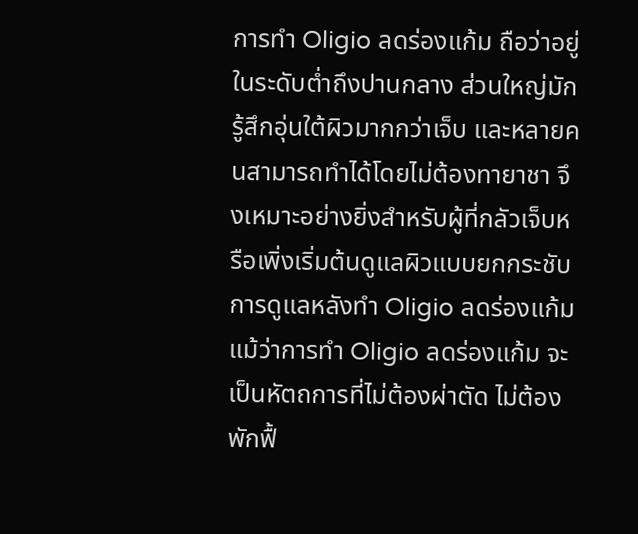การทำ Oligio ลดร่องแก้ม ถือว่าอยู่ในระดับต่ำถึงปานกลาง ส่วนใหญ่มักรู้สึกอุ่นใต้ผิวมากกว่าเจ็บ และหลายคนสามารถทำได้โดยไม่ต้องทายาชา จึงเหมาะอย่างยิ่งสำหรับผู้ที่กลัวเจ็บหรือเพิ่งเริ่มต้นดูแลผิวแบบยกกระชับ
การดูแลหลังทำ Oligio ลดร่องแก้ม
แม้ว่าการทำ Oligio ลดร่องแก้ม จะเป็นหัตถการที่ไม่ต้องผ่าตัด ไม่ต้องพักฟื้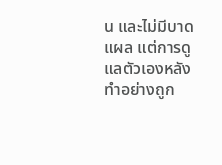น และไม่มีบาดแผล แต่การดูแลตัวเองหลังทำอย่างถูก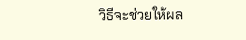วิธีจะช่วยให้ผล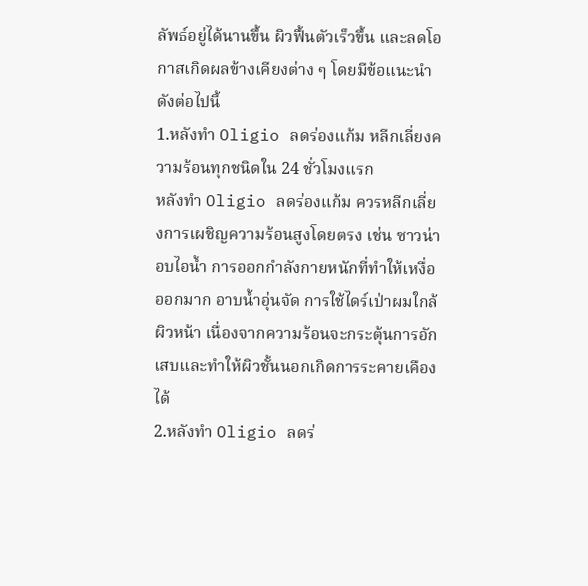ลัพธ์อยู่ได้นานขึ้น ผิวฟื้นตัวเร็วขึ้น และลดโอกาสเกิดผลข้างเคียงต่าง ๆ โดยมีข้อแนะนำดังต่อไปนี้
1.หลังทำ Oligio ลดร่องแก้ม หลีกเลี่ยงความร้อนทุกชนิดใน 24 ชั่วโมงแรก
หลังทำ Oligio ลดร่องแก้ม ควรหลีกเลี่ยงการเผชิญความร้อนสูงโดยตรง เช่น ซาวน่า อบไอน้ำ การออกกำลังกายหนักที่ทำให้เหงื่อออกมาก อาบน้ำอุ่นจัด การใช้ไดร์เป่าผมใกล้ผิวหน้า เนื่องจากความร้อนจะกระตุ้นการอักเสบและทำให้ผิวชั้นนอกเกิดการระคายเคืองได้
2.หลังทำ Oligio ลดร่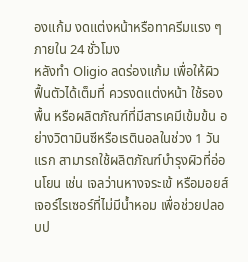องแก้ม งดแต่งหน้าหรือทาครีมแรง ๆ ภายใน 24 ชั่วโมง
หลังทำ Oligio ลดร่องแก้ม เพื่อให้ผิวฟื้นตัวได้เต็มที่ ควรงดแต่งหน้า ใช้รองพื้น หรือผลิตภัณฑ์ที่มีสารเคมีเข้มข้น อย่างวิตามินซีหรือเรตินอลในช่วง 1 วันแรก สามารถใช้ผลิตภัณฑ์บำรุงผิวที่อ่อนโยน เช่น เจลว่านหางจระเข้ หรือมอยส์เจอร์ไรเซอร์ที่ไม่มีน้ำหอม เพื่อช่วยปลอบป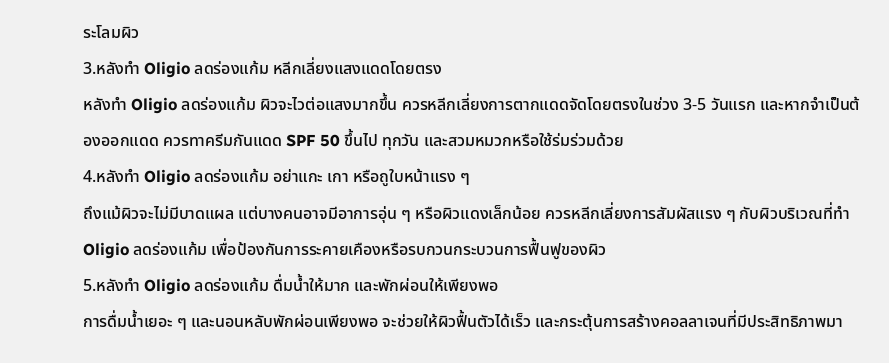ระโลมผิว
3.หลังทำ Oligio ลดร่องแก้ม หลีกเลี่ยงแสงแดดโดยตรง
หลังทำ Oligio ลดร่องแก้ม ผิวจะไวต่อแสงมากขึ้น ควรหลีกเลี่ยงการตากแดดจัดโดยตรงในช่วง 3-5 วันแรก และหากจำเป็นต้องออกแดด ควรทาครีมกันแดด SPF 50 ขึ้นไป ทุกวัน และสวมหมวกหรือใช้ร่มร่วมด้วย
4.หลังทำ Oligio ลดร่องแก้ม อย่าแกะ เกา หรือถูใบหน้าแรง ๆ
ถึงแม้ผิวจะไม่มีบาดแผล แต่บางคนอาจมีอาการอุ่น ๆ หรือผิวแดงเล็กน้อย ควรหลีกเลี่ยงการสัมผัสแรง ๆ กับผิวบริเวณที่ทำ Oligio ลดร่องแก้ม เพื่อป้องกันการระคายเคืองหรือรบกวนกระบวนการฟื้นฟูของผิว
5.หลังทำ Oligio ลดร่องแก้ม ดื่มน้ำให้มาก และพักผ่อนให้เพียงพอ
การดื่มน้ำเยอะ ๆ และนอนหลับพักผ่อนเพียงพอ จะช่วยให้ผิวฟื้นตัวได้เร็ว และกระตุ้นการสร้างคอลลาเจนที่มีประสิทธิภาพมา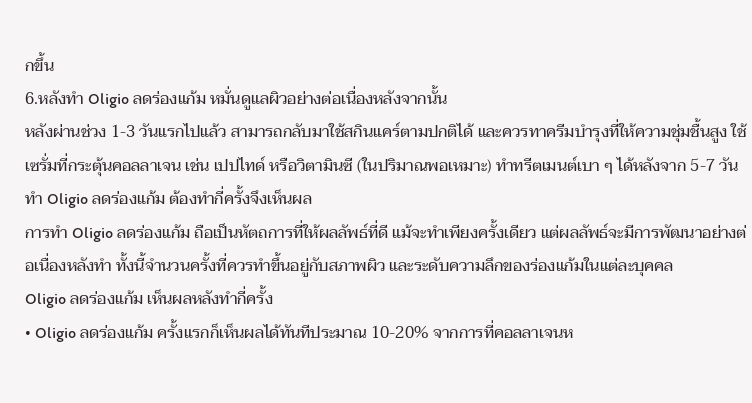กขึ้น
6.หลังทำ Oligio ลดร่องแก้ม หมั่นดูแลผิวอย่างต่อเนื่องหลังจากนั้น
หลังผ่านช่วง 1-3 วันแรกไปแล้ว สามารถกลับมาใช้สกินแคร์ตามปกติได้ และควรทาครีมบำรุงที่ให้ความชุ่มชื้นสูง ใช้เซรั่มที่กระตุ้นคอลลาเจน เช่น เปปไทด์ หรือวิตามินซี (ในปริมาณพอเหมาะ) ทำทรีตเมนต์เบา ๆ ได้หลังจาก 5-7 วัน
ทำ Oligio ลดร่องแก้ม ต้องทำกี่ครั้งจึงเห็นผล
การทำ Oligio ลดร่องแก้ม ถือเป็นหัตถการที่ให้ผลลัพธ์ที่ดี แม้จะทำเพียงครั้งเดียว แต่ผลลัพธ์จะมีการพัฒนาอย่างต่อเนื่องหลังทำ ทั้งนี้จำนวนครั้งที่ควรทำขึ้นอยู่กับสภาพผิว และระดับความลึกของร่องแก้มในแต่ละบุคคล
Oligio ลดร่องแก้ม เห็นผลหลังทำกี่ครั้ง
• Oligio ลดร่องแก้ม ครั้งแรกก็เห็นผลได้ทันทีประมาณ 10-20% จากการที่คอลลาเจนห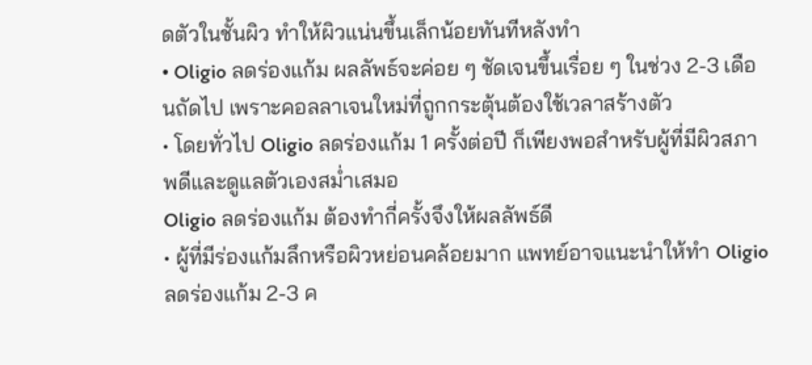ดตัวในชั้นผิว ทำให้ผิวแน่นขึ้นเล็กน้อยทันทีหลังทำ
• Oligio ลดร่องแก้ม ผลลัพธ์จะค่อย ๆ ชัดเจนขึ้นเรื่อย ๆ ในช่วง 2-3 เดือนถัดไป เพราะคอลลาเจนใหม่ที่ถูกกระตุ้นต้องใช้เวลาสร้างตัว
• โดยทั่วไป Oligio ลดร่องแก้ม 1 ครั้งต่อปี ก็เพียงพอสำหรับผู้ที่มีผิวสภาพดีและดูแลตัวเองสม่ำเสมอ
Oligio ลดร่องแก้ม ต้องทำกี่ครั้งจึงให้ผลลัพธ์ดี
• ผู้ที่มีร่องแก้มลึกหรือผิวหย่อนคล้อยมาก แพทย์อาจแนะนำให้ทำ Oligio ลดร่องแก้ม 2-3 ค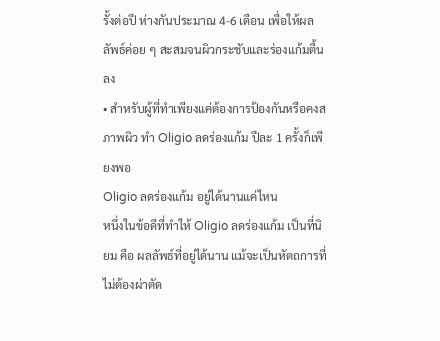รั้งต่อปี ห่างกันประมาณ 4-6 เดือน เพื่อให้ผลลัพธ์ค่อย ๆ สะสมจนผิวกระชับและร่องแก้มตื้นลง
• สำหรับผู้ที่ทำเพียงแค่ต้องการป้องกันหรือคงสภาพผิว ทำ Oligio ลดร่องแก้ม ปีละ 1 ครั้งก็เพียงพอ
Oligio ลดร่องแก้ม อยู่ได้นานแค่ไหน
หนึ่งในข้อดีที่ทำให้ Oligio ลดร่องแก้ม เป็นที่นิยม คือ ผลลัพธ์ที่อยู่ได้นาน แม้จะเป็นหัตถการที่ไม่ต้องผ่าตัด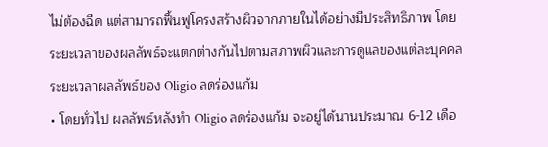ไม่ต้องฉีด แต่สามารถฟื้นฟูโครงสร้างผิวจากภายในได้อย่างมีประสิทธิภาพ โดยระยะเวลาของผลลัพธ์จะแตกต่างกันไปตามสภาพผิวและการดูแลของแต่ละบุคคล
ระยะเวลาผลลัพธ์ของ Oligio ลดร่องแก้ม
• โดยทั่วไป ผลลัพธ์หลังทำ Oligio ลดร่องแก้ม จะอยู่ได้นานประมาณ 6-12 เดือ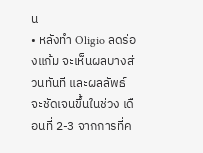น
• หลังทำ Oligio ลดร่องแก้ม จะเห็นผลบางส่วนทันที และผลลัพธ์จะชัดเจนขึ้นในช่วง เดือนที่ 2-3 จากการที่ค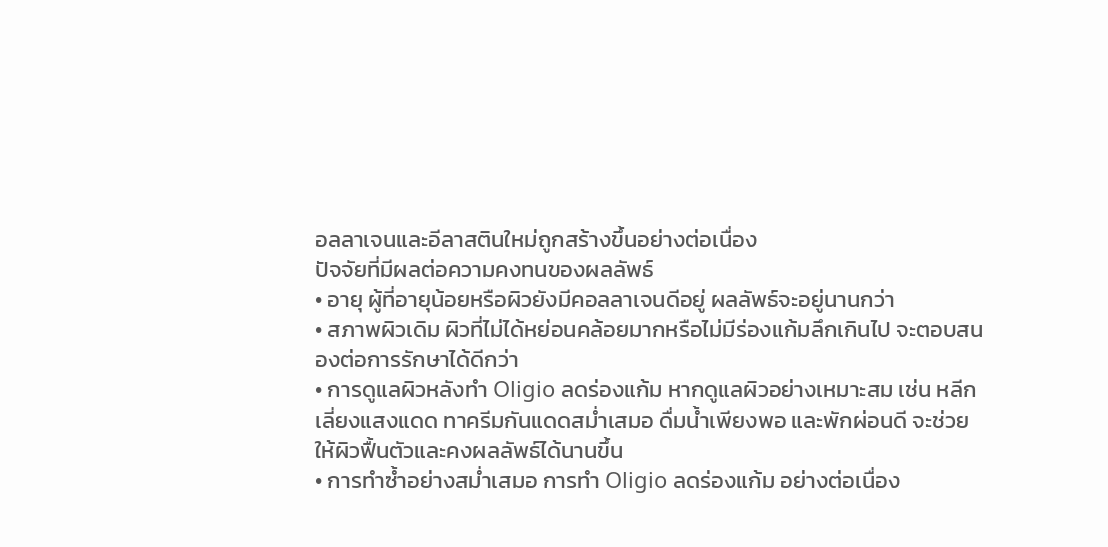อลลาเจนและอีลาสตินใหม่ถูกสร้างขึ้นอย่างต่อเนื่อง
ปัจจัยที่มีผลต่อความคงทนของผลลัพธ์
• อายุ ผู้ที่อายุน้อยหรือผิวยังมีคอลลาเจนดีอยู่ ผลลัพธ์จะอยู่นานกว่า
• สภาพผิวเดิม ผิวที่ไม่ได้หย่อนคล้อยมากหรือไม่มีร่องแก้มลึกเกินไป จะตอบสนองต่อการรักษาได้ดีกว่า
• การดูแลผิวหลังทำ Oligio ลดร่องแก้ม หากดูแลผิวอย่างเหมาะสม เช่น หลีกเลี่ยงแสงแดด ทาครีมกันแดดสม่ำเสมอ ดื่มน้ำเพียงพอ และพักผ่อนดี จะช่วยให้ผิวฟื้นตัวและคงผลลัพธ์ได้นานขึ้น
• การทำซ้ำอย่างสม่ำเสมอ การทำ Oligio ลดร่องแก้ม อย่างต่อเนื่อง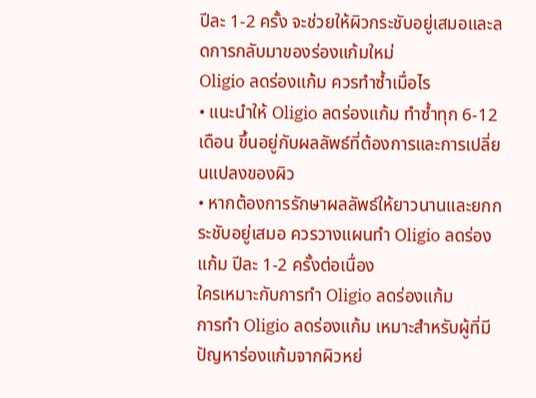ปีละ 1-2 ครั้ง จะช่วยให้ผิวกระชับอยู่เสมอและลดการกลับมาของร่องแก้มใหม่
Oligio ลดร่องแก้ม ควรทำซ้ำเมื่อไร
• แนะนำให้ Oligio ลดร่องแก้ม ทำซ้ำทุก 6-12 เดือน ขึ้นอยู่กับผลลัพธ์ที่ต้องการและการเปลี่ยนแปลงของผิว
• หากต้องการรักษาผลลัพธ์ให้ยาวนานและยกกระชับอยู่เสมอ ควรวางแผนทำ Oligio ลดร่องแก้ม ปีละ 1-2 ครั้งต่อเนื่อง
ใครเหมาะกับการทำ Oligio ลดร่องแก้ม
การทำ Oligio ลดร่องแก้ม เหมาะสำหรับผู้ที่มีปัญหาร่องแก้มจากผิวหย่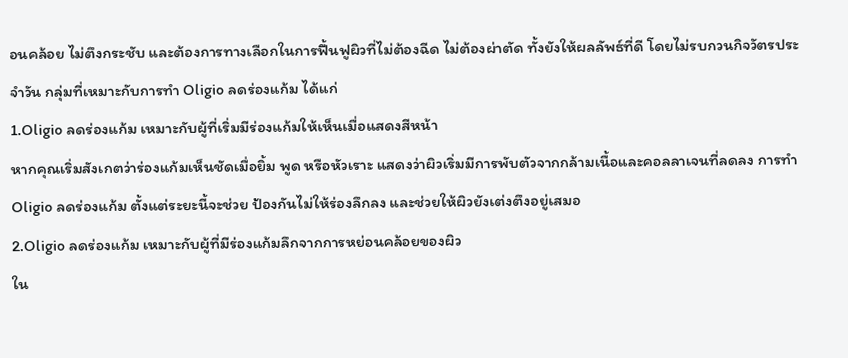อนคล้อย ไม่ตึงกระชับ และต้องการทางเลือกในการฟื้นฟูผิวที่ไม่ต้องฉีด ไม่ต้องผ่าตัด ทั้งยังให้ผลลัพธ์ที่ดี โดยไม่รบกวนกิจวัตรประจำวัน กลุ่มที่เหมาะกับการทำ Oligio ลดร่องแก้ม ได้แก่
1.Oligio ลดร่องแก้ม เหมาะกับผู้ที่เริ่มมีร่องแก้มให้เห็นเมื่อแสดงสีหน้า
หากคุณเริ่มสังเกตว่าร่องแก้มเห็นชัดเมื่อยิ้ม พูด หรือหัวเราะ แสดงว่าผิวเริ่มมีการพับตัวจากกล้ามเนื้อและคอลลาเจนที่ลดลง การทำ Oligio ลดร่องแก้ม ตั้งแต่ระยะนี้จะช่วย ป้องกันไม่ให้ร่องลึกลง และช่วยให้ผิวยังเต่งตึงอยู่เสมอ
2.Oligio ลดร่องแก้ม เหมาะกับผู้ที่มีร่องแก้มลึกจากการหย่อนคล้อยของผิว
ใน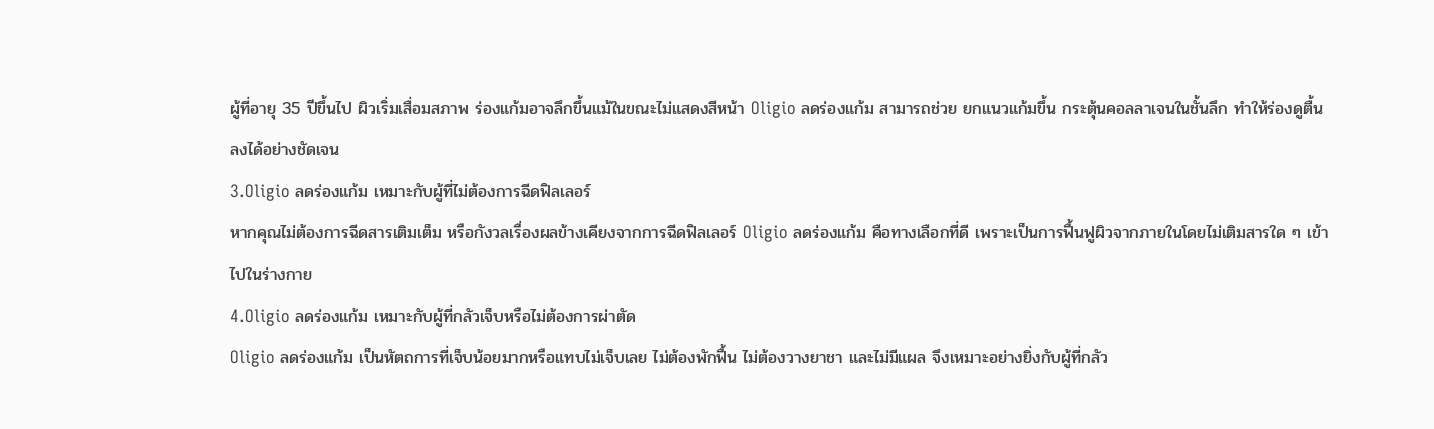ผู้ที่อายุ 35 ปีขึ้นไป ผิวเริ่มเสื่อมสภาพ ร่องแก้มอาจลึกขึ้นแม้ในขณะไม่แสดงสีหน้า Oligio ลดร่องแก้ม สามารถช่วย ยกแนวแก้มขึ้น กระตุ้นคอลลาเจนในชั้นลึก ทำให้ร่องดูตื้นลงได้อย่างชัดเจน
3.Oligio ลดร่องแก้ม เหมาะกับผู้ที่ไม่ต้องการฉีดฟิลเลอร์
หากคุณไม่ต้องการฉีดสารเติมเต็ม หรือกังวลเรื่องผลข้างเคียงจากการฉีดฟิลเลอร์ Oligio ลดร่องแก้ม คือทางเลือกที่ดี เพราะเป็นการฟื้นฟูผิวจากภายในโดยไม่เติมสารใด ๆ เข้าไปในร่างกาย
4.Oligio ลดร่องแก้ม เหมาะกับผู้ที่กลัวเจ็บหรือไม่ต้องการผ่าตัด
Oligio ลดร่องแก้ม เป็นหัตถการที่เจ็บน้อยมากหรือแทบไม่เจ็บเลย ไม่ต้องพักฟื้น ไม่ต้องวางยาชา และไม่มีแผล จึงเหมาะอย่างยิ่งกับผู้ที่กลัว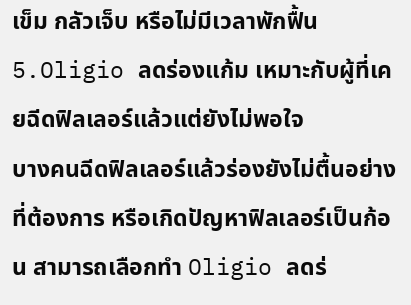เข็ม กลัวเจ็บ หรือไม่มีเวลาพักฟื้น
5.Oligio ลดร่องแก้ม เหมาะกับผู้ที่เคยฉีดฟิลเลอร์แล้วแต่ยังไม่พอใจ
บางคนฉีดฟิลเลอร์แล้วร่องยังไม่ตื้นอย่างที่ต้องการ หรือเกิดปัญหาฟิลเลอร์เป็นก้อน สามารถเลือกทำ Oligio ลดร่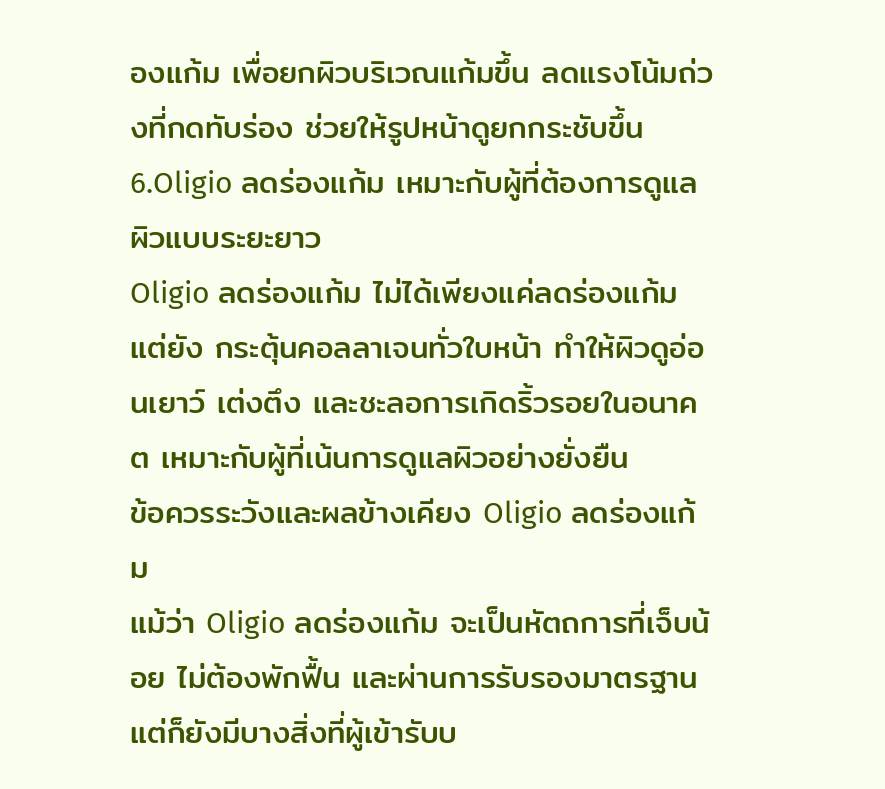องแก้ม เพื่อยกผิวบริเวณแก้มขึ้น ลดแรงโน้มถ่วงที่กดทับร่อง ช่วยให้รูปหน้าดูยกกระชับขึ้น
6.Oligio ลดร่องแก้ม เหมาะกับผู้ที่ต้องการดูแลผิวแบบระยะยาว
Oligio ลดร่องแก้ม ไม่ได้เพียงแค่ลดร่องแก้ม แต่ยัง กระตุ้นคอลลาเจนทั่วใบหน้า ทำให้ผิวดูอ่อนเยาว์ เต่งตึง และชะลอการเกิดริ้วรอยในอนาคต เหมาะกับผู้ที่เน้นการดูแลผิวอย่างยั่งยืน
ข้อควรระวังและผลข้างเคียง Oligio ลดร่องแก้ม
แม้ว่า Oligio ลดร่องแก้ม จะเป็นหัตถการที่เจ็บน้อย ไม่ต้องพักฟื้น และผ่านการรับรองมาตรฐาน แต่ก็ยังมีบางสิ่งที่ผู้เข้ารับบ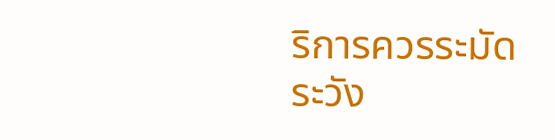ริการควรระมัดระวัง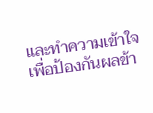และทำความเข้าใจ เพื่อป้องกันผลข้า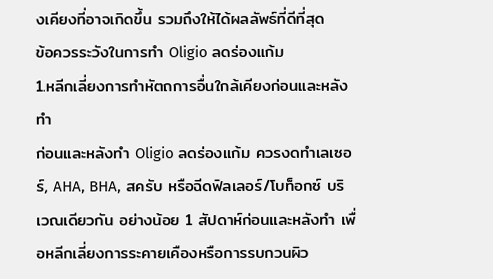งเคียงที่อาจเกิดขึ้น รวมถึงให้ได้ผลลัพธ์ที่ดีที่สุด
ข้อควรระวังในการทำ Oligio ลดร่องแก้ม
1.หลีกเลี่ยงการทำหัตถการอื่นใกล้เคียงก่อนและหลังทำ
ก่อนและหลังทำ Oligio ลดร่องแก้ม ควรงดทำเลเซอร์, AHA, BHA, สครับ หรือฉีดฟิลเลอร์/โบท็อกซ์ บริเวณเดียวกัน อย่างน้อย 1 สัปดาห์ก่อนและหลังทำ เพื่อหลีกเลี่ยงการระคายเคืองหรือการรบกวนผิว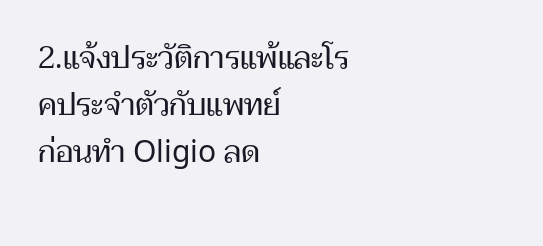2.แจ้งประวัติการแพ้และโรคประจำตัวกับแพทย์
ก่อนทำ Oligio ลด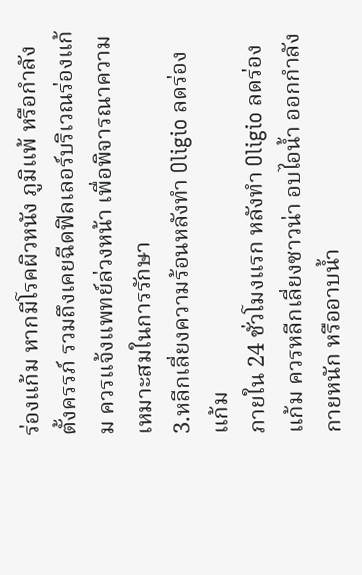ร่องแก้ม หากมีโรคผิวหนัง ภูมิแพ้ หรือกำลังตั้งครรภ์ รวมถึงเคยฉีดฟิลเลอร์บริเวณร่องแก้ม ควรแจ้งแพทย์ล่วงหน้า เพื่อพิจารณาความเหมาะสมในการรักษา
3.หลีกเลี่ยงความร้อนหลังทำ Oligio ลดร่องแก้ม
ภายใน 24 ชั่วโมงแรก หลังทำ Oligio ลดร่องแก้ม ควรหลีกเลี่ยงซาวน่า อบไอน้ำ ออกกำลังกายหนัก หรืออาบน้ำ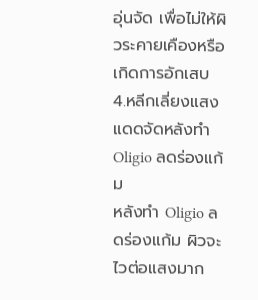อุ่นจัด เพื่อไม่ให้ผิวระคายเคืองหรือเกิดการอักเสบ
4.หลีกเลี่ยงแสงแดดจัดหลังทำ Oligio ลดร่องแก้ม
หลังทำ Oligio ลดร่องแก้ม ผิวจะไวต่อแสงมาก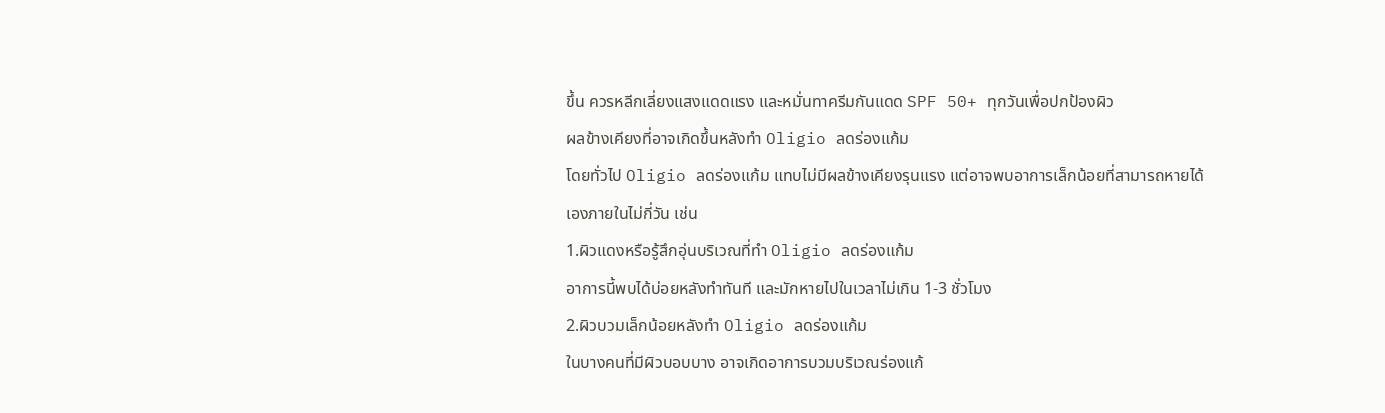ขึ้น ควรหลีกเลี่ยงแสงแดดแรง และหมั่นทาครีมกันแดด SPF 50+ ทุกวันเพื่อปกป้องผิว
ผลข้างเคียงที่อาจเกิดขึ้นหลังทำ Oligio ลดร่องแก้ม
โดยทั่วไป Oligio ลดร่องแก้ม แทบไม่มีผลข้างเคียงรุนแรง แต่อาจพบอาการเล็กน้อยที่สามารถหายได้เองภายในไม่กี่วัน เช่น
1.ผิวแดงหรือรู้สึกอุ่นบริเวณที่ทำ Oligio ลดร่องแก้ม
อาการนี้พบได้บ่อยหลังทำทันที และมักหายไปในเวลาไม่เกิน 1-3 ชั่วโมง
2.ผิวบวมเล็กน้อยหลังทำ Oligio ลดร่องแก้ม
ในบางคนที่มีผิวบอบบาง อาจเกิดอาการบวมบริเวณร่องแก้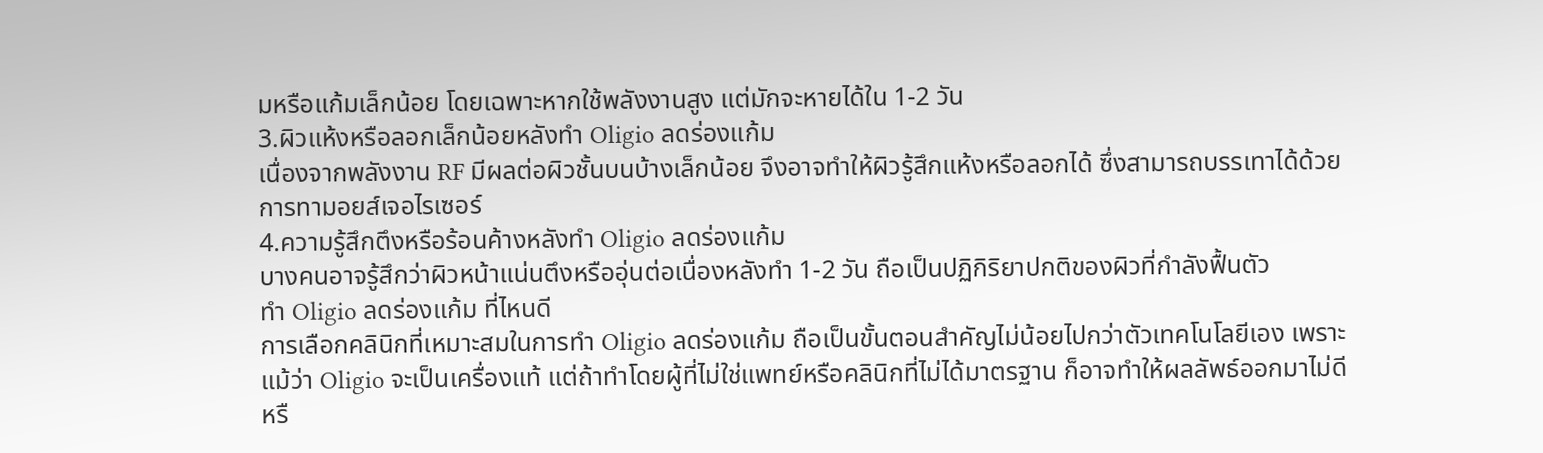มหรือแก้มเล็กน้อย โดยเฉพาะหากใช้พลังงานสูง แต่มักจะหายได้ใน 1-2 วัน
3.ผิวแห้งหรือลอกเล็กน้อยหลังทำ Oligio ลดร่องแก้ม
เนื่องจากพลังงาน RF มีผลต่อผิวชั้นบนบ้างเล็กน้อย จึงอาจทำให้ผิวรู้สึกแห้งหรือลอกได้ ซึ่งสามารถบรรเทาได้ด้วยการทามอยส์เจอไรเซอร์
4.ความรู้สึกตึงหรือร้อนค้างหลังทำ Oligio ลดร่องแก้ม
บางคนอาจรู้สึกว่าผิวหน้าแน่นตึงหรืออุ่นต่อเนื่องหลังทำ 1-2 วัน ถือเป็นปฏิกิริยาปกติของผิวที่กำลังฟื้นตัว
ทำ Oligio ลดร่องแก้ม ที่ไหนดี
การเลือกคลินิกที่เหมาะสมในการทำ Oligio ลดร่องแก้ม ถือเป็นขั้นตอนสำคัญไม่น้อยไปกว่าตัวเทคโนโลยีเอง เพราะแม้ว่า Oligio จะเป็นเครื่องแท้ แต่ถ้าทำโดยผู้ที่ไม่ใช่แพทย์หรือคลินิกที่ไม่ได้มาตรฐาน ก็อาจทำให้ผลลัพธ์ออกมาไม่ดี หรื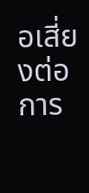อเสี่ยงต่อการ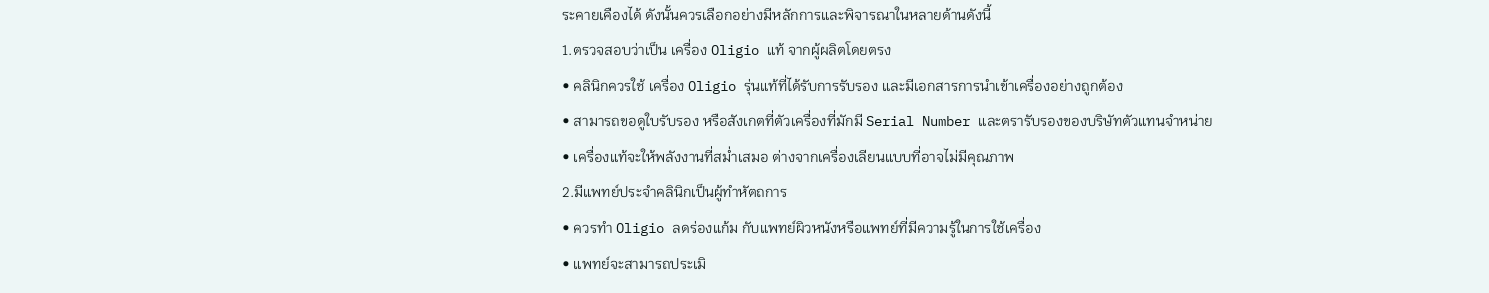ระคายเคืองได้ ดังนั้นควรเลือกอย่างมีหลักการและพิจารณาในหลายด้านดังนี้
1.ตรวจสอบว่าเป็น เครื่อง Oligio แท้ จากผู้ผลิตโดยตรง
• คลินิกควรใช้ เครื่อง Oligio รุ่นแท้ที่ได้รับการรับรอง และมีเอกสารการนำเข้าเครื่องอย่างถูกต้อง
• สามารถขอดูใบรับรอง หรือสังเกตที่ตัวเครื่องที่มักมี Serial Number และตรารับรองของบริษัทตัวแทนจำหน่าย
• เครื่องแท้จะให้พลังงานที่สม่ำเสมอ ต่างจากเครื่องเลียนแบบที่อาจไม่มีคุณภาพ
2.มีแพทย์ประจำคลินิกเป็นผู้ทำหัตถการ
• ควรทำ Oligio ลดร่องแก้ม กับแพทย์ผิวหนังหรือแพทย์ที่มีความรู้ในการใช้เครื่อง
• แพทย์จะสามารถประเมิ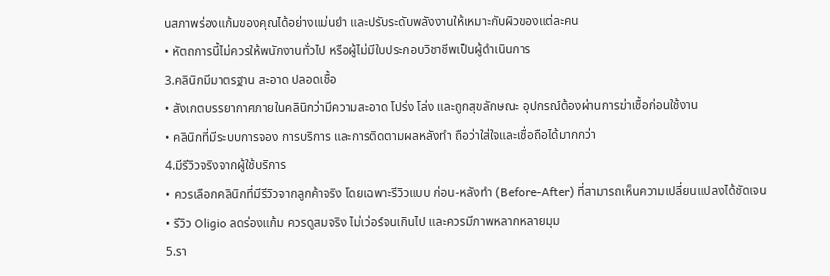นสภาพร่องแก้มของคุณได้อย่างแม่นยำ และปรับระดับพลังงานให้เหมาะกับผิวของแต่ละคน
• หัตถการนี้ไม่ควรให้พนักงานทั่วไป หรือผู้ไม่มีใบประกอบวิชาชีพเป็นผู้ดำเนินการ
3.คลินิกมีมาตรฐาน สะอาด ปลอดเชื้อ
• สังเกตบรรยากาศภายในคลินิกว่ามีความสะอาด โปร่ง โล่ง และถูกสุขลักษณะ อุปกรณ์ต้องผ่านการฆ่าเชื้อก่อนใช้งาน
• คลินิกที่มีระบบการจอง การบริการ และการติดตามผลหลังทำ ถือว่าใส่ใจและเชื่อถือได้มากกว่า
4.มีรีวิวจริงจากผู้ใช้บริการ
• ควรเลือกคลินิกที่มีรีวิวจากลูกค้าจริง โดยเฉพาะรีวิวแบบ ก่อน-หลังทำ (Before-After) ที่สามารถเห็นความเปลี่ยนแปลงได้ชัดเจน
• รีวิว Oligio ลดร่องแก้ม ควรดูสมจริง ไม่เว่อร์จนเกินไป และควรมีภาพหลากหลายมุม
5.รา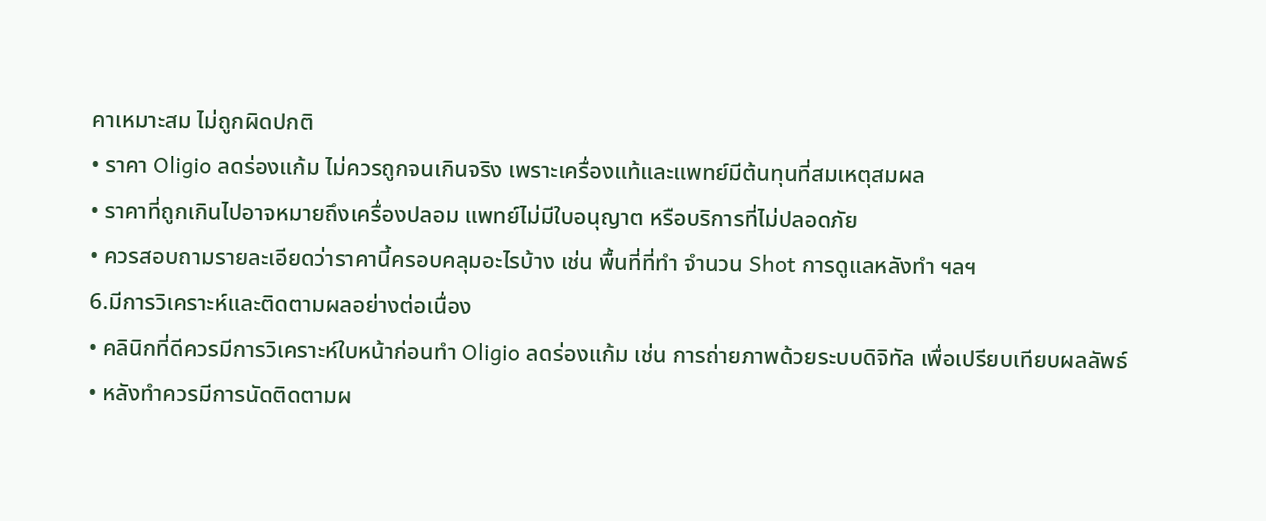คาเหมาะสม ไม่ถูกผิดปกติ
• ราคา Oligio ลดร่องแก้ม ไม่ควรถูกจนเกินจริง เพราะเครื่องแท้และแพทย์มีต้นทุนที่สมเหตุสมผล
• ราคาที่ถูกเกินไปอาจหมายถึงเครื่องปลอม แพทย์ไม่มีใบอนุญาต หรือบริการที่ไม่ปลอดภัย
• ควรสอบถามรายละเอียดว่าราคานี้ครอบคลุมอะไรบ้าง เช่น พื้นที่ที่ทำ จำนวน Shot การดูแลหลังทำ ฯลฯ
6.มีการวิเคราะห์และติดตามผลอย่างต่อเนื่อง
• คลินิกที่ดีควรมีการวิเคราะห์ใบหน้าก่อนทำ Oligio ลดร่องแก้ม เช่น การถ่ายภาพด้วยระบบดิจิทัล เพื่อเปรียบเทียบผลลัพธ์
• หลังทำควรมีการนัดติดตามผ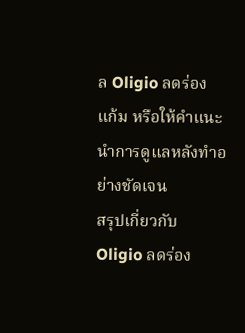ล Oligio ลดร่องแก้ม หรือให้คำแนะนำการดูแลหลังทำอย่างชัดเจน
สรุปเกี่ยวกับ Oligio ลดร่อง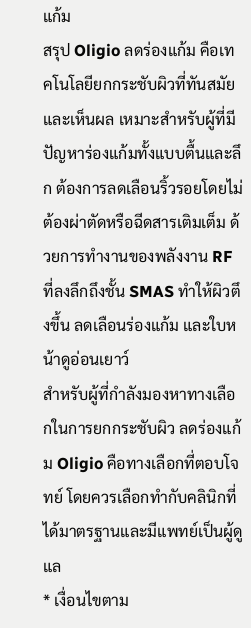แก้ม
สรุป Oligio ลดร่องแก้ม คือเทคโนโลยียกกระชับผิวที่ทันสมัยและเห็นผล เหมาะสำหรับผู้ที่มีปัญหาร่องแก้มทั้งแบบตื้นและลึก ต้องการลดเลือนริ้วรอยโดยไม่ต้องผ่าตัดหรือฉีดสารเติมเต็ม ด้วยการทำงานของพลังงาน RF ที่ลงลึกถึงชั้น SMAS ทำให้ผิวตึงขึ้น ลดเลือนร่องแก้ม และใบหน้าดูอ่อนเยาว์
สำหรับผู้ที่กำลังมองหาทางเลือกในการยกกระชับผิว ลดร่องแก้ม Oligio คือทางเลือกที่ตอบโจทย์ โดยควรเลือกทำกับคลินิกที่ได้มาตรฐานและมีแพทย์เป็นผู้ดูแล
* เงื่อนไขตาม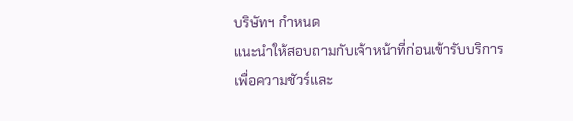บริษัทฯ กำหนด
แนะนำให้สอบถามกับเจ้าหน้าที่ก่อนเข้ารับบริการ
เพื่อความชัวร์และ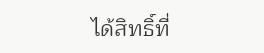ได้สิทธิ์ที่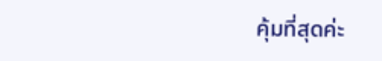คุ้มที่สุดค่ะ